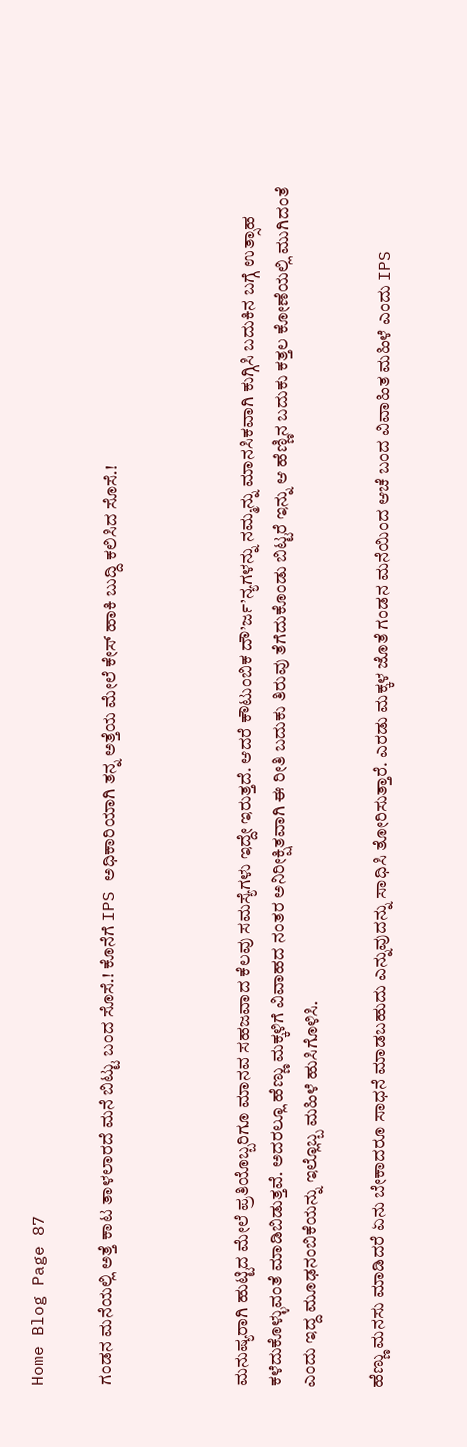Home Blog Page 87

ಗಂಡನ ಮನೆಯಲ್ಲಿ ಅತ್ತೆ ಕಾಟ ತಾಳಲಾರದೆ ಮನೆ ಬಿಟ್ಟು ಬಂದ ಸೊಸೆ.! ಕೊನೆಗೆ IPS ಅಧಿಕಾರಿಯಾಗಿ ತನ್ನ ಅತ್ತೆಯ ಮೇಲೆ ಕೇಸ್ ಹಾಕಿ ಬುದ್ದಿ ಕಲಿಸಿದ ಸೊಸೆ.!



ಮನುಷ್ಯರಾಗಿ ಹುಟ್ಟಿದ ಮೇಲೆ ಪ್ರತಿಯೊಬ್ಬರಿಗೂ ಮಾನವ ಸಹಜವಾದ ಕೆಲವು ಸಮಸ್ಯೆಗಳು ಇದ್ದೇ ಇರುತ್ತದೆ. ಆದರೆ ಕೌಟುಂಬಿಕ ದೌ’ರ್ಜ’ನ್ಯಗಳನ್ನು ನಮ್ಮನ್ನು ಮಾನಸಿಕವಾಗಿ ಕುಗ್ಗಿಸಿ ಬದುಕಿನ ಬಗ್ಗೆ ಉತ್ಸಾಹ ಕಳೆದುಕೊಳ್ಳುವಂತೆ ಮಾಡಿಬಿಡುತ್ತವೆ. ಅದರಲ್ಲೂ ಹೆಣ್ಣು ಮಕ್ಕಳಿಗೆ ವಿವಾಹದ ನಂತರ ಅನಿರೀಕ್ಷಿತವಾಗಿ ಈ ರೀತಿ ಬದುಕು ತಿರುವು ತೆಗೆದುಕೊಂಡು ಬಿಟ್ಟರೆ ಇನ್ನು ಆ ಹೆಣ್ಣಿನ ಬದುಕು ಕತ್ತಲ ಕೋಣೆಯಲ್ಲಿ ಮುಗಿದಂತೆ ಎಂದು ಇದ್ದ ಮೂಢನಂಬಿಕೆಯನ್ನು ಇಲ್ಲೊಬ್ಬ ಮಹಿಳೆ ಹುಸಿಗೊಳಿಸಿ.

ಹೆಣ್ಣು ಮನಸು ಮಾಡಿದರೆ ಏನು ಬೇಕಾದರೂ ಸಾಧನೆ ಮಾಡಬಹುದು ಎನ್ನುವುದನ್ನು ಸಾಧಿಸಿ ತೋರಿಸುತ್ತಾರೆ. ಎರಡು ಮಕ್ಕಳ ಜೊತೆ ಗಂಡನ ಮನೆಯಿಂದ ಆಚೆ ಬಂದ ವಿವಾಹಿತ ಮಹಿಳೆ ಎಂದು IPS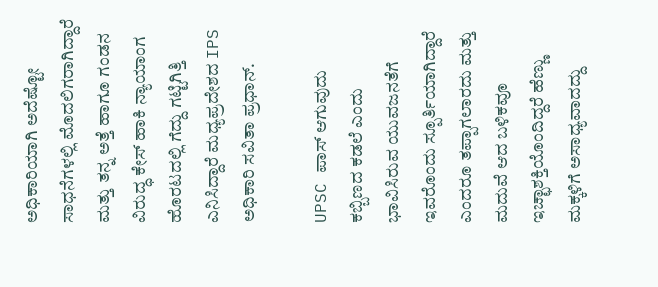ಅಧಿಕಾರಿಯಾಗಿ ಅದೆಷ್ಟೋ ಸಾಧನೆಗಳಲ್ಲಿ ಮೊದಲಿಗರಾಗಿದ್ದಾರೆ ಮತ್ತು ತನ್ನ ಅತ್ತೆ ಹಾಗೂ ಗಂಡನ ವಿರುದ್ಧ ಕೇಸ್ ಹಾಕಿ ನ್ಯಾಯಾಂಗ ಹೊರಟದಲ್ಲಿ ಗೆದ್ದು ಗಟ್ಟಿಗಿತ್ತಿ ಎನಿಸಿದ್ದಾರೆ ಮಧ್ಯಪ್ರದೇಶದ IPS ಅಧಿಕಾರಿ ಸವಿತಾ ಪ್ರಧಾನ್.

UPSC ಪಾಸ್ ಆಗುವುದು ಕಬ್ಬಿಣದ ಕಡಲೆ ಎಂದು ಭಾವಿಸಿರುವ ಯುವಜನತೆಗೆ ಇವರೊಂದು ಸ್ಪೂರ್ತಿಯಾಗಿದ್ದಾರೆ ಎಂದರೂ ತಪ್ಪಾಗಲಾರದು ಮತ್ತು ಮದುವೆ ಆದ ಬಳಿಕವೂ ಇಚ್ಛಾಶಕ್ತಿಯೊಂದಿದ್ದರೆ ಹೆಣ್ಣು ಮಕ್ಕಳಿಗೆ ಅಸಾಧ್ಯವಾದದ್ದು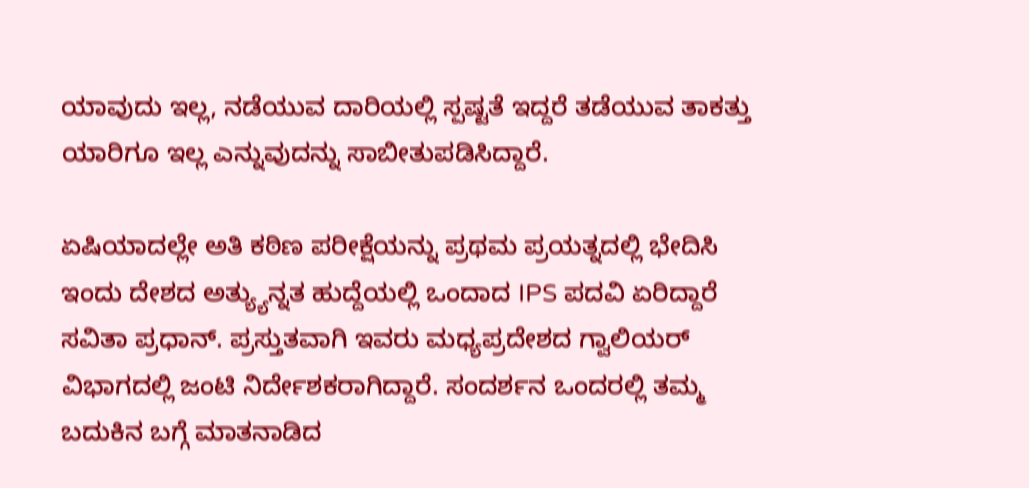ಯಾವುದು ಇಲ್ಲ, ನಡೆಯುವ ದಾರಿಯಲ್ಲಿ ಸ್ಪಷ್ಟತೆ ಇದ್ದರೆ ತಡೆಯುವ ತಾಕತ್ತು ಯಾರಿಗೂ ಇಲ್ಲ ಎನ್ನುವುದನ್ನು ಸಾಬೀತುಪಡಿಸಿದ್ದಾರೆ.

ಏಷಿಯಾದಲ್ಲೇ ಅತಿ ಕಠಿಣ ಪರೀಕ್ಷೆಯನ್ನು ಪ್ರಥಮ ಪ್ರಯತ್ನದಲ್ಲಿ ಭೇದಿಸಿ ಇಂದು ದೇಶದ ಅತ್ಯ್ಯುನ್ನತ ಹುದ್ದೆಯಲ್ಲಿ ಒಂದಾದ IPS ಪದವಿ ಏರಿದ್ದಾರೆ ಸವಿತಾ ಪ್ರಧಾನ್. ಪ್ರಸ್ತುತವಾಗಿ ಇವರು ಮಧ್ಯಪ್ರದೇಶದ ಗ್ವಾಲಿಯರ್ ವಿಭಾಗದಲ್ಲಿ ಜಂಟಿ ನಿರ್ದೇಶಕರಾಗಿದ್ದಾರೆ. ಸಂದರ್ಶನ ಒಂದರಲ್ಲಿ ತಮ್ಮ ಬದುಕಿನ ಬಗ್ಗೆ ಮಾತನಾಡಿದ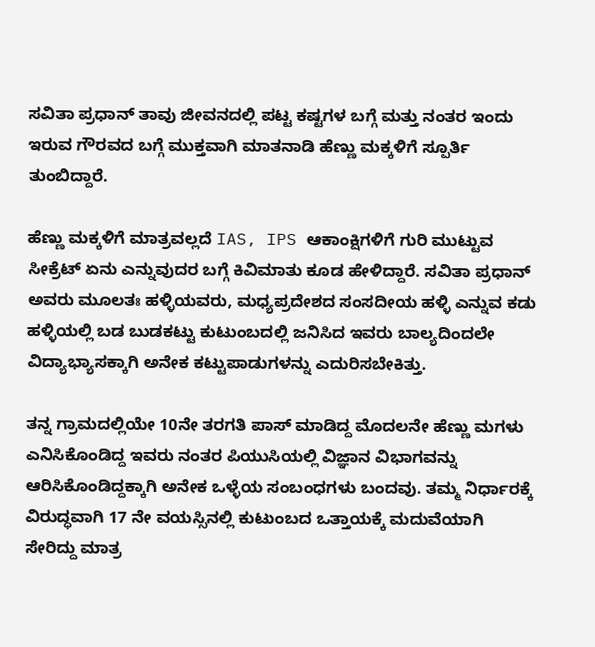ಸವಿತಾ ಪ್ರಧಾನ್ ತಾವು ಜೀವನದಲ್ಲಿ ಪಟ್ಟ ಕಷ್ಟಗಳ ಬಗ್ಗೆ ಮತ್ತು ನಂತರ ಇಂದು ಇರುವ ಗೌರವದ ಬಗ್ಗೆ ಮುಕ್ತವಾಗಿ ಮಾತನಾಡಿ ಹೆಣ್ಣು ಮಕ್ಕಳಿಗೆ ಸ್ಪೂರ್ತಿ ತುಂಬಿದ್ದಾರೆ.

ಹೆಣ್ಣು ಮಕ್ಕಳಿಗೆ ಮಾತ್ರವಲ್ಲದೆ IAS, IPS ಆಕಾಂಕ್ಷಿಗಳಿಗೆ ಗುರಿ ಮುಟ್ಟುವ ಸೀಕ್ರೆಟ್ ಏನು ಎನ್ನುವುದರ ಬಗ್ಗೆ ಕಿವಿಮಾತು ಕೂಡ ಹೇಳಿದ್ದಾರೆ. ಸವಿತಾ ಪ್ರಧಾನ್ ಅವರು ಮೂಲತಃ ಹಳ್ಳಿಯವರು, ಮಧ್ಯಪ್ರದೇಶದ ಸಂಸದೀಯ ಹಳ್ಳಿ ಎನ್ನುವ ಕಡು ಹಳ್ಳಿಯಲ್ಲಿ ಬಡ ಬುಡಕಟ್ಟು ಕುಟುಂಬದಲ್ಲಿ ಜನಿಸಿದ ಇವರು ಬಾಲ್ಯದಿಂದಲೇ ವಿದ್ಯಾಭ್ಯಾಸಕ್ಕಾಗಿ ಅನೇಕ ಕಟ್ಟುಪಾಡುಗಳನ್ನು ಎದುರಿಸಬೇಕಿತ್ತು.

ತನ್ನ ಗ್ರಾಮದಲ್ಲಿಯೇ 10ನೇ ತರಗತಿ ಪಾಸ್ ಮಾಡಿದ್ದ ಮೊದಲನೇ ಹೆಣ್ಣು ಮಗಳು ಎನಿಸಿಕೊಂಡಿದ್ದ ಇವರು ನಂತರ ಪಿಯುಸಿಯಲ್ಲಿ ವಿಜ್ಞಾನ ವಿಭಾಗವನ್ನು ಆರಿಸಿಕೊಂಡಿದ್ದಕ್ಕಾಗಿ ಅನೇಕ ಒಳ್ಳೆಯ ಸಂಬಂಧಗಳು ಬಂದವು. ತಮ್ಮ ನಿರ್ಧಾರಕ್ಕೆ ವಿರುದ್ಧವಾಗಿ 17 ನೇ ವಯಸ್ಸಿನಲ್ಲಿ ಕುಟುಂಬದ ಒತ್ತಾಯಕ್ಕೆ ಮದುವೆಯಾಗಿ ಸೇರಿದ್ದು ಮಾತ್ರ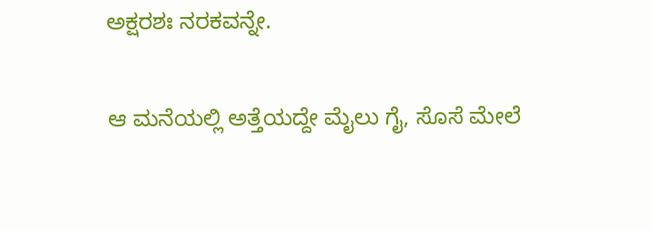ಅಕ್ಷರಶಃ ನರಕವನ್ನೇ.

ಆ ಮನೆಯಲ್ಲಿ ಅತ್ತೆಯದ್ದೇ ಮೈಲು ಗೈ, ಸೊಸೆ ಮೇಲೆ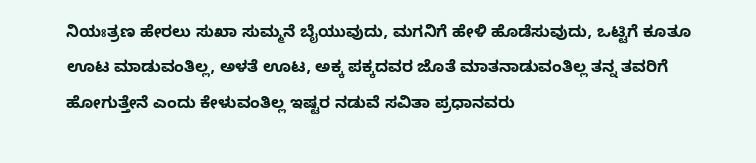ನಿಯಃತ್ರಣ ಹೇರಲು ಸುಖಾ ಸುಮ್ಮನೆ ಬೈಯುವುದು, ಮಗನಿಗೆ ಹೇಳಿ ಹೊಡೆಸುವುದು, ಒಟ್ಟಿಗೆ ಕೂತೂ ಊಟ ಮಾಡುವಂತಿಲ್ಲ, ಅಳತೆ ಊಟ, ಅಕ್ಕ ಪಕ್ಕದವರ ಜೊತೆ ಮಾತನಾಡುವಂತಿಲ್ಲ ತನ್ನ ತವರಿಗೆ ಹೋಗುತ್ತೇನೆ ಎಂದು ಕೇಳುವಂತಿಲ್ಲ ಇಷ್ಟರ ನಡುವೆ ಸವಿತಾ ಪ್ರಧಾನವರು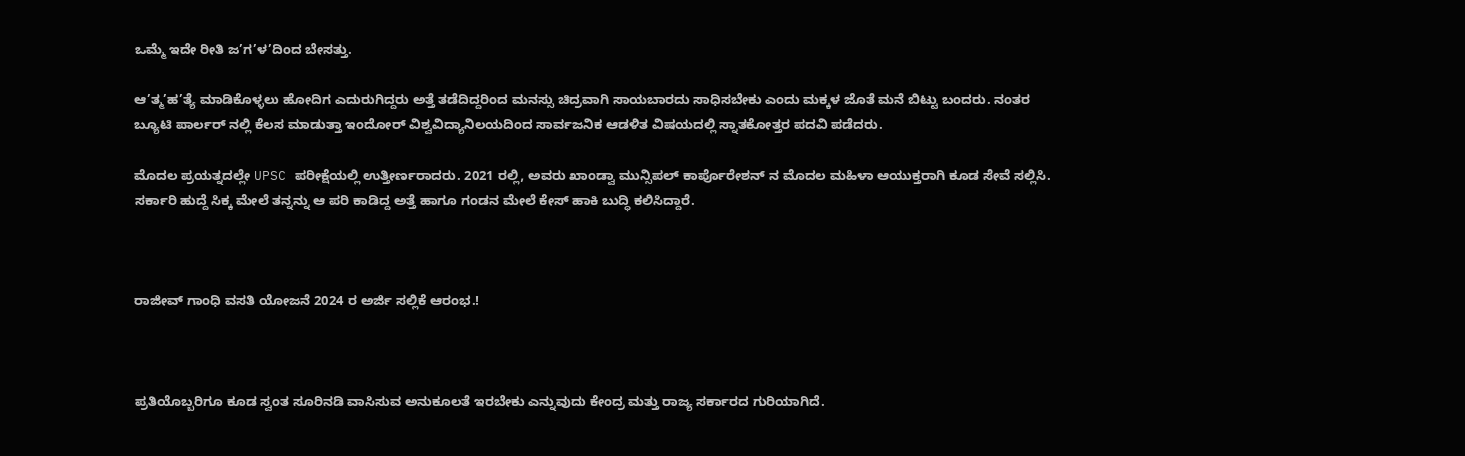ಒಮ್ಮೆ ಇದೇ ರೀತಿ ಜ’ಗ’ಳ’ದಿಂದ ಬೇಸತ್ತು.

ಆ’ತ್ಮ’ಹ’ತ್ಯೆ ಮಾಡಿಕೊಳ್ಳಲು ಹೋದಿಗ ಎದುರುಗಿದ್ದರು ಅತ್ತೆ ತಡೆದಿದ್ದರಿಂದ ಮನಸ್ಸು ಚಿದ್ರವಾಗಿ ಸಾಯಬಾರದು ಸಾಧಿಸಬೇಕು ಎಂದು ಮಕ್ಕಳ ಜೊತೆ ಮನೆ ಬಿಟ್ಟು ಬಂದರು. ನಂತರ ಬ್ಯೂಟಿ ಪಾರ್ಲರ್ ನಲ್ಲಿ ಕೆಲಸ ಮಾಡುತ್ತಾ ಇಂದೋರ್ ವಿಶ್ವವಿದ್ಯಾನಿಲಯದಿಂದ ಸಾರ್ವಜನಿಕ ಆಡಳಿತ ವಿಷಯದಲ್ಲಿ ಸ್ನಾತಕೋತ್ತರ ಪದವಿ ಪಡೆದರು.

ಮೊದಲ ಪ್ರಯತ್ನದಲ್ಲೇ UPSC ಪರೀಕ್ಷೆಯಲ್ಲಿ ಉತ್ತೀರ್ಣರಾದರು. 2021 ರಲ್ಲಿ, ಅವರು ಖಾಂಡ್ವಾ ಮುನ್ಸಿಪಲ್ ಕಾರ್ಪೊರೇಶನ್ ನ ಮೊದಲ ಮಹಿಳಾ ಆಯುಕ್ತರಾಗಿ ಕೂಡ ಸೇವೆ ಸಲ್ಲಿಸಿ. ಸರ್ಕಾರಿ ಹುದ್ದೆ ಸಿಕ್ಕ ಮೇಲೆ ತನ್ನನ್ನು ಆ ಪರಿ ಕಾಡಿದ್ದ ಅತ್ತೆ ಹಾಗೂ ಗಂಡನ ಮೇಲೆ ಕೇಸ್ ಹಾಕಿ ಬುದ್ಧಿ ಕಲಿಸಿದ್ದಾರೆ.



ರಾಜೀವ್ ಗಾಂಧಿ ವಸತಿ ಯೋಜನೆ 2024 ರ ಅರ್ಜಿ ಸಲ್ಲಿಕೆ ಆರಂಭ.!



ಪ್ರತಿಯೊಬ್ಬರಿಗೂ ಕೂಡ ಸ್ವಂತ ಸೂರಿನಡಿ ವಾಸಿಸುವ ಅನುಕೂಲತೆ ಇರಬೇಕು ಎನ್ನುವುದು ಕೇಂದ್ರ ಮತ್ತು ರಾಜ್ಯ ಸರ್ಕಾರದ ಗುರಿಯಾಗಿದೆ.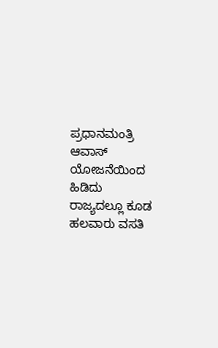ಪ್ರಧಾನಮಂತ್ರಿ ಆವಾಸ್ ಯೋಜನೆಯಿಂದ ಹಿಡಿದು ರಾಜ್ಯದಲ್ಲೂ ಕೂಡ ಹಲವಾರು ವಸತಿ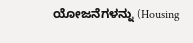ಯೋಜನೆಗಳನ್ನು (Housing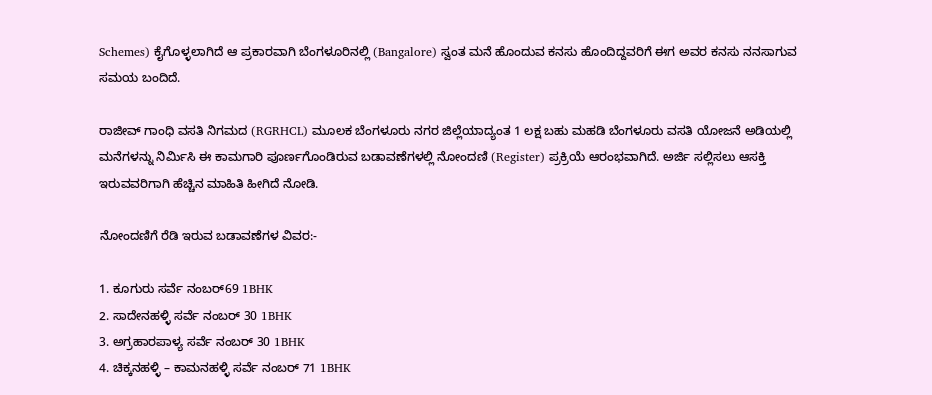Schemes) ಕೈಗೊಳ್ಳಲಾಗಿದೆ ಆ ಪ್ರಕಾರವಾಗಿ ಬೆಂಗಳೂರಿನಲ್ಲಿ (Bangalore) ಸ್ವಂತ ಮನೆ ಹೊಂದುವ ಕನಸು ಹೊಂದಿದ್ದವರಿಗೆ ಈಗ ಅವರ ಕನಸು ನನಸಾಗುವ ಸಮಯ ಬಂದಿದೆ.

ರಾಜೀವ್ ಗಾಂಧಿ ವಸತಿ ನಿಗಮದ (RGRHCL) ಮೂಲಕ ಬೆಂಗಳೂರು ನಗರ ಜಿಲ್ಲೆಯಾದ್ಯಂತ 1 ಲಕ್ಷ ಬಹು ಮಹಡಿ ಬೆಂಗಳೂರು ವಸತಿ ಯೋಜನೆ ಅಡಿಯಲ್ಲಿ ಮನೆಗಳನ್ನು ನಿರ್ಮಿಸಿ ಈ ಕಾಮಗಾರಿ ಪೂರ್ಣಗೊಂಡಿರುವ ಬಡಾವಣೆಗಳಲ್ಲಿ ನೋಂದಣಿ (Register) ಪ್ರಕ್ರಿಯೆ ಆರಂಭವಾಗಿದೆ. ಅರ್ಜಿ ಸಲ್ಲಿಸಲು ಆಸಕ್ತಿ ಇರುವವರಿಗಾಗಿ ಹೆಚ್ಚಿನ ಮಾಹಿತಿ ಹೀಗಿದೆ ನೋಡಿ.

ನೋಂದಣಿಗೆ ರೆಡಿ ಇರುವ ಬಡಾವಣೆಗಳ ವಿವರ:-

1. ಕೂಗುರು ಸರ್ವೆ ನಂಬರ್69 1BHK
2. ಸಾದೇನಹಳ್ಳಿ ಸರ್ವೆ ನಂಬರ್ 30 1BHK
3. ಅಗ್ರಹಾರಪಾಳ್ಯ ಸರ್ವೆ ನಂಬರ್ 30 1BHK
4. ಚಿಕ್ಕನಹಳ್ಳಿ – ಕಾಮನಹಳ್ಳಿ ಸರ್ವೆ ನಂಬರ್ 71 1BHK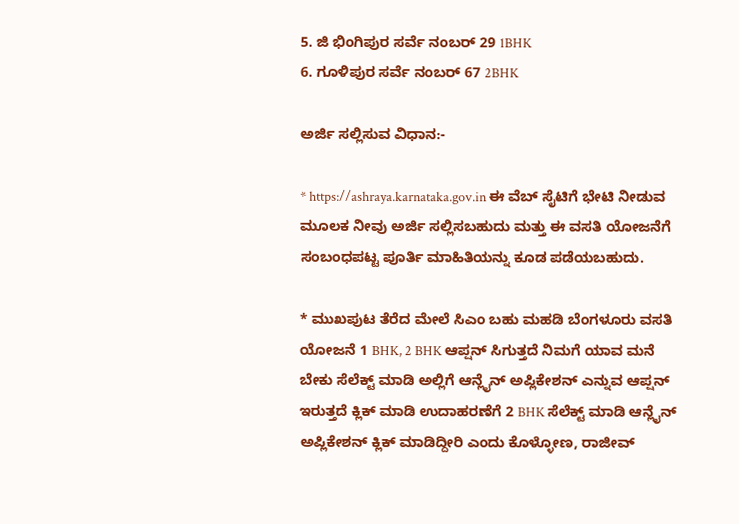5. ಜಿ ಭಿಂಗಿಪುರ ಸರ್ವೆ ನಂಬರ್ 29 1BHK
6. ಗೂಳಿಪುರ ಸರ್ವೆ ನಂಬರ್ 67 2BHK

ಅರ್ಜಿ ಸಲ್ಲಿಸುವ ವಿಧಾನ:-

* https://ashraya.karnataka.gov.in ಈ ವೆಬ್ ಸೈಟಿಗೆ ಭೇಟಿ ನೀಡುವ ಮೂಲಕ ನೀವು ಅರ್ಜಿ ಸಲ್ಲಿಸಬಹುದು ಮತ್ತು ಈ ವಸತಿ ಯೋಜನೆಗೆ ಸಂಬಂಧಪಟ್ಟ ಪೂರ್ತಿ ಮಾಹಿತಿಯನ್ನು ಕೂಡ ಪಡೆಯಬಹುದು.

* ಮುಖಪುಟ ತೆರೆದ ಮೇಲೆ ಸಿಎಂ ಬಹು ಮಹಡಿ ಬೆಂಗಳೂರು ವಸತಿ ಯೋಜನೆ 1 BHK, 2 BHK ಆಪ್ಷನ್ ಸಿಗುತ್ತದೆ ನಿಮಗೆ ಯಾವ ಮನೆ ಬೇಕು ಸೆಲೆಕ್ಟ್ ಮಾಡಿ ಅಲ್ಲಿಗೆ ಆನ್ಲೈನ್ ಅಪ್ಲಿಕೇಶನ್ ಎನ್ನುವ ಆಪ್ಷನ್ ಇರುತ್ತದೆ ಕ್ಲಿಕ್ ಮಾಡಿ ಉದಾಹರಣೆಗೆ 2 BHK ಸೆಲೆಕ್ಟ್ ಮಾಡಿ ಆನ್ಲೈನ್ ಅಪ್ಲಿಕೇಶನ್ ಕ್ಲಿಕ್ ಮಾಡಿದ್ದೀರಿ ಎಂದು ಕೊಳ್ಳೋಣ, ರಾಜೀವ್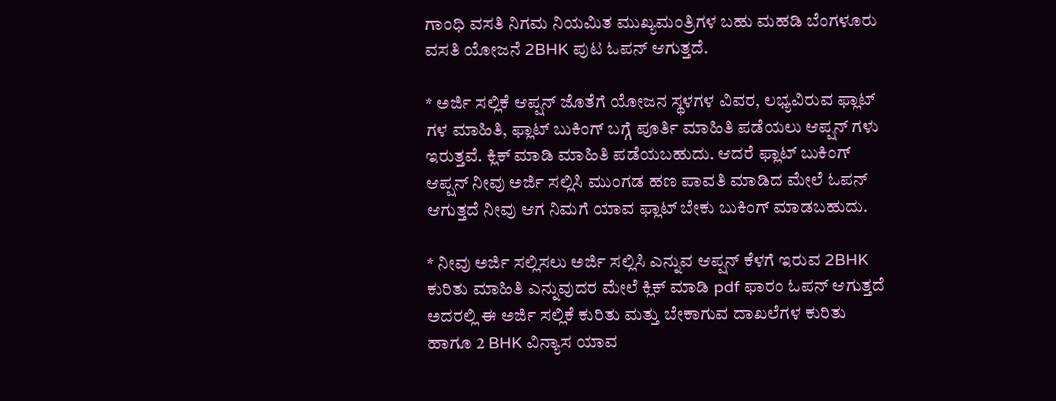ಗಾಂಧಿ ವಸತಿ ನಿಗಮ ನಿಯಮಿತ ಮುಖ್ಯಮಂತ್ರಿಗಳ ಬಹು ಮಹಡಿ ಬೆಂಗಳೂರು ವಸತಿ ಯೋಜನೆ 2BHK ಪುಟ ಓಪನ್ ಆಗುತ್ತದೆ.

* ಅರ್ಜಿ ಸಲ್ಲಿಕೆ ಆಪ್ಷನ್ ಜೊತೆಗೆ ಯೋಜನ ಸ್ಥಳಗಳ ವಿವರ, ಲಭ್ಯವಿರುವ ಫ್ಲಾಟ್ ಗಳ ಮಾಹಿತಿ, ಫ್ಲಾಟ್ ಬುಕಿಂಗ್ ಬಗ್ಗೆ ಪೂರ್ತಿ ಮಾಹಿತಿ ಪಡೆಯಲು ಆಪ್ಷನ್ ಗಳು ಇರುತ್ತವೆ. ಕ್ಲಿಕ್ ಮಾಡಿ ಮಾಹಿತಿ ಪಡೆಯಬಹುದು. ಆದರೆ ಫ್ಲಾಟ್ ಬುಕಿಂಗ್ ಆಪ್ಷನ್ ನೀವು ಅರ್ಜಿ ಸಲ್ಲಿಸಿ ಮುಂಗಡ ಹಣ ಪಾವತಿ ಮಾಡಿದ ಮೇಲೆ ಓಪನ್ ಆಗುತ್ತದೆ ನೀವು ಆಗ ನಿಮಗೆ ಯಾವ ಫ್ಲಾಟ್ ಬೇಕು ಬುಕಿಂಗ್ ಮಾಡಬಹುದು.

* ನೀವು ಅರ್ಜಿ ಸಲ್ಲಿಸಲು ಅರ್ಜಿ ಸಲ್ಲಿಸಿ ಎನ್ನುವ ಆಪ್ಷನ್ ಕೆಳಗೆ ಇರುವ 2BHK ಕುರಿತು ಮಾಹಿತಿ ಎನ್ನುವುದರ ಮೇಲೆ ಕ್ಲಿಕ್ ಮಾಡಿ pdf ಫಾರಂ ಓಪನ್ ಆಗುತ್ತದೆ ಅದರಲ್ಲಿ ಈ ಅರ್ಜಿ ಸಲ್ಲಿಕೆ ಕುರಿತು ಮತ್ತು ಬೇಕಾಗುವ ದಾಖಲೆಗಳ ಕುರಿತು ಹಾಗೂ 2 BHK ವಿನ್ಯಾಸ ಯಾವ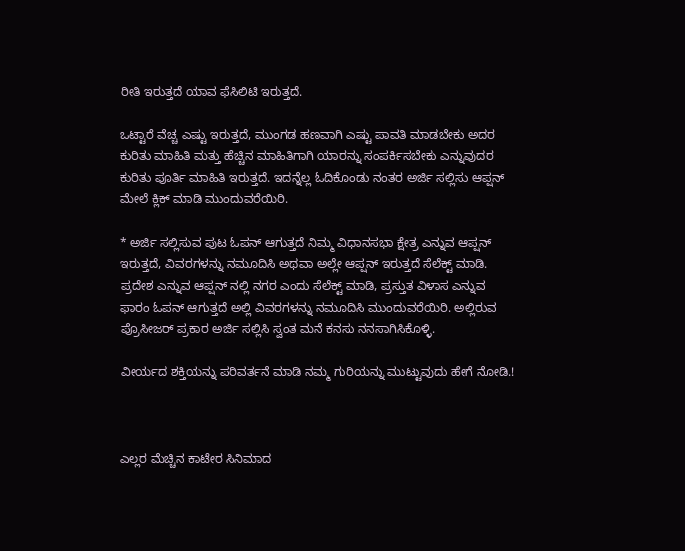ರೀತಿ ಇರುತ್ತದೆ ಯಾವ ಫೆಸಿಲಿಟಿ ಇರುತ್ತದೆ.

ಒಟ್ಟಾರೆ ವೆಚ್ಚ ಎಷ್ಟು ಇರುತ್ತದೆ, ಮುಂಗಡ ಹಣವಾಗಿ ಎಷ್ಟು ಪಾವತಿ ಮಾಡಬೇಕು ಅದರ ಕುರಿತು ಮಾಹಿತಿ ಮತ್ತು ಹೆಚ್ಚಿನ ಮಾಹಿತಿಗಾಗಿ ಯಾರನ್ನು ಸಂಪರ್ಕಿಸಬೇಕು ಎನ್ನುವುದರ ಕುರಿತು ಪೂರ್ತಿ ಮಾಹಿತಿ ಇರುತ್ತದೆ. ಇದನ್ನೆಲ್ಲ ಓದಿಕೊಂಡು ನಂತರ ಅರ್ಜಿ ಸಲ್ಲಿಸು ಆಪ್ಷನ್ ಮೇಲೆ ಕ್ಲಿಕ್ ಮಾಡಿ ಮುಂದುವರೆಯಿರಿ.

* ಅರ್ಜಿ ಸಲ್ಲಿಸುವ ಪುಟ ಓಪನ್ ಆಗುತ್ತದೆ ನಿಮ್ಮ ವಿಧಾನಸಭಾ ಕ್ಷೇತ್ರ ಎನ್ನುವ ಆಪ್ಷನ್ ಇರುತ್ತದೆ, ವಿವರಗಳನ್ನು ನಮೂದಿಸಿ ಅಥವಾ ಅಲ್ಲೇ ಆಪ್ಷನ್ ಇರುತ್ತದೆ ಸೆಲೆಕ್ಟ್ ಮಾಡಿ. ಪ್ರದೇಶ ಎನ್ನುವ ಆಪ್ಷನ್ ನಲ್ಲಿ ನಗರ ಎಂದು ಸೆಲೆಕ್ಟ್ ಮಾಡಿ, ಪ್ರಸ್ತುತ ವಿಳಾಸ ಎನ್ನುವ ಫಾರಂ ಓಪನ್ ಆಗುತ್ತದೆ ಅಲ್ಲಿ ವಿವರಗಳನ್ನು ನಮೂದಿಸಿ ಮುಂದುವರೆಯಿರಿ. ಅಲ್ಲಿರುವ ಪ್ರೊಸೀಜರ್ ಪ್ರಕಾರ ಅರ್ಜಿ ಸಲ್ಲಿಸಿ ಸ್ವಂತ ಮನೆ ಕನಸು ನನಸಾಗಿಸಿಕೊಳ್ಳಿ.

ವೀರ್ಯದ ಶಕ್ತಿಯನ್ನು ಪರಿವರ್ತನೆ ಮಾಡಿ ನಮ್ಮ ಗುರಿಯನ್ನು ಮುಟ್ಟುವುದು ಹೇಗೆ ನೋಡಿ.!



ಎಲ್ಲರ ಮೆಚ್ಚಿನ ಕಾಟೇರ ಸಿನಿಮಾದ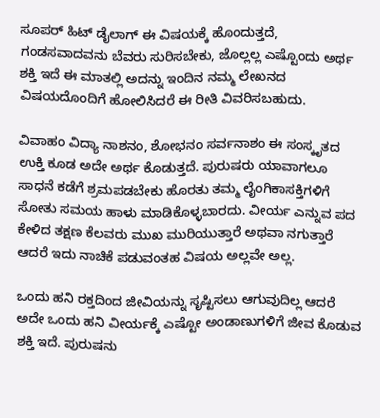ಸೂಪರ್ ಹಿಟ್ ಡೈಲಾಗ್ ಈ ವಿಷಯಕ್ಕೆ ಹೊಂದುತ್ತದೆ, ಗಂಡಸವಾದವನು ಬೆವರು ಸುರಿಸಬೇಕು, ಜೊಲ್ಲಲ್ಲ ಎಷ್ಟೊಂದು ಅರ್ಥ ಶಕ್ತಿ ಇದೆ ಈ ಮಾತಲ್ಲಿ ಅದನ್ನು ಇಂದಿನ ನಮ್ಮ ಲೇಖನದ ವಿಷಯದೊಂದಿಗೆ ಹೋಲಿಸಿದರೆ ಈ ರೀತಿ ವಿವರಿಸಬಹುದು.

ವಿವಾಹಂ ವಿದ್ಯಾ ನಾಶನಂ, ಶೋಭನಂ ಸರ್ವನಾಶಂ ಈ ಸಂಸ್ಕೃತದ ಉಕ್ತಿ ಕೂಡ ಅದೇ ಅರ್ಥ ಕೊಡುತ್ತದೆ. ಪುರುಷರು ಯಾವಾಗಲೂ ಸಾಧನೆ ಕಡೆಗೆ ಶ್ರಮಪಡಬೇಕು ಹೊರತು ತಮ್ಮ ಲೈಂಗಿಕಾಸಕ್ತಿಗಳಿಗೆ ಸೋತು ಸಮಯ ಹಾಳು ಮಾಡಿಕೊಳ್ಳಬಾರದು. ವೀರ್ಯ ಎನ್ನುವ ಪದ ಕೇಳಿದ ತಕ್ಷಣ ಕೆಲವರು ಮುಖ ಮುರಿಯುತ್ತಾರೆ ಅಥವಾ ನಗುತ್ತಾರೆ ಆದರೆ ಇದು ನಾಚಿಕೆ ಪಡುವಂತಹ ವಿಷಯ ಅಲ್ಲವೇ ಅಲ್ಲ.

ಒಂದು ಹನಿ ರಕ್ತದಿಂದ ಜೀವಿಯನ್ನು ಸೃಷ್ಟಿಸಲು ಆಗುವುದಿಲ್ಲ ಆದರೆ ಅದೇ ಒಂದು ಹನಿ ವೀರ್ಯಕ್ಕೆ ಎಷ್ಟೋ ಅಂಡಾಣುಗಳಿಗೆ ಜೀವ ಕೊಡುವ ಶಕ್ತಿ ಇದೆ. ಪುರುಷನು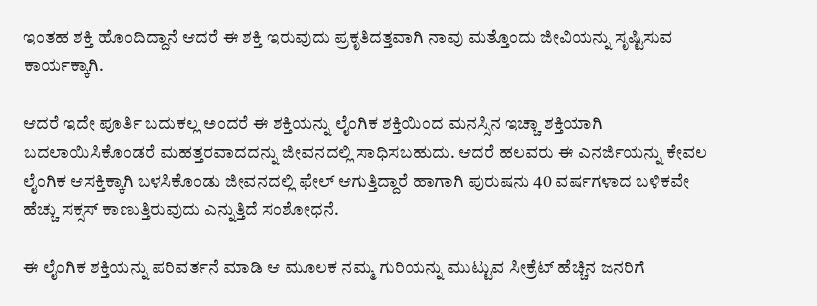ಇಂತಹ ಶಕ್ತಿ ಹೊಂದಿದ್ದಾನೆ ಆದರೆ ಈ ಶಕ್ತಿ ಇರುವುದು ಪ್ರಕೃತಿದತ್ತವಾಗಿ ನಾವು ಮತ್ತೊಂದು ಜೀವಿಯನ್ನು ಸೃಷ್ಟಿಸುವ ಕಾರ್ಯಕ್ಕಾಗಿ.

ಆದರೆ ಇದೇ ಪೂರ್ತಿ ಬದುಕಲ್ಲ ಅಂದರೆ ಈ ಶಕ್ತಿಯನ್ನು ಲೈಂಗಿಕ ಶಕ್ತಿಯಿಂದ ಮನಸ್ಸಿನ ಇಚ್ಚಾ ಶಕ್ತಿಯಾಗಿ ಬದಲಾಯಿಸಿಕೊಂಡರೆ ಮಹತ್ತರವಾದದನ್ನು ಜೀವನದಲ್ಲಿ ಸಾಧಿಸಬಹುದು. ಆದರೆ ಹಲವರು ಈ ಎನರ್ಜಿಯನ್ನು ಕೇವಲ ಲೈಂಗಿಕ ಆಸಕ್ತಿಕ್ಕಾಗಿ ಬಳಸಿಕೊಂಡು ಜೀವನದಲ್ಲಿ ಫೇಲ್ ಆಗುತ್ತಿದ್ದಾರೆ ಹಾಗಾಗಿ ಪುರುಷನು 40 ವರ್ಷಗಳಾದ ಬಳಿಕವೇ ಹೆಚ್ಚು ಸಕ್ಸಸ್ ಕಾಣುತ್ತಿರುವುದು ಎನ್ನುತ್ತಿದೆ ಸಂಶೋಧನೆ.

ಈ ಲೈಂಗಿಕ ಶಕ್ತಿಯನ್ನು ಪರಿವರ್ತನೆ ಮಾಡಿ ಆ ಮೂಲಕ ನಮ್ಮ ಗುರಿಯನ್ನು ಮುಟ್ಟುವ ಸೀಕ್ರೆಟ್ ಹೆಚ್ಚಿನ ಜನರಿಗೆ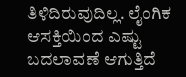ತಿಳಿದಿರುವುದಿಲ್ಲ. ಲೈಂಗಿಕ ಆಸಕ್ತಿಯಿಂದ ಎಷ್ಟು ಬದಲಾವಣೆ ಆಗುತ್ತಿದೆ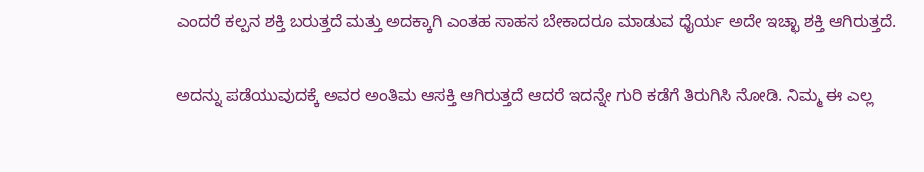ಎಂದರೆ ಕಲ್ಪನ ಶಕ್ತಿ ಬರುತ್ತದೆ ಮತ್ತು ಅದಕ್ಕಾಗಿ ಎಂತಹ ಸಾಹಸ ಬೇಕಾದರೂ ಮಾಡುವ ಧೈರ್ಯ ಅದೇ ಇಚ್ಛಾ ಶಕ್ತಿ ಆಗಿರುತ್ತದೆ.

ಅದನ್ನು ಪಡೆಯುವುದಕ್ಕೆ ಅವರ ಅಂತಿಮ ಆಸಕ್ತಿ ಆಗಿರುತ್ತದೆ ಆದರೆ ಇದನ್ನೇ ಗುರಿ ಕಡೆಗೆ ತಿರುಗಿಸಿ ನೋಡಿ. ನಿಮ್ಮ ಈ ಎಲ್ಲ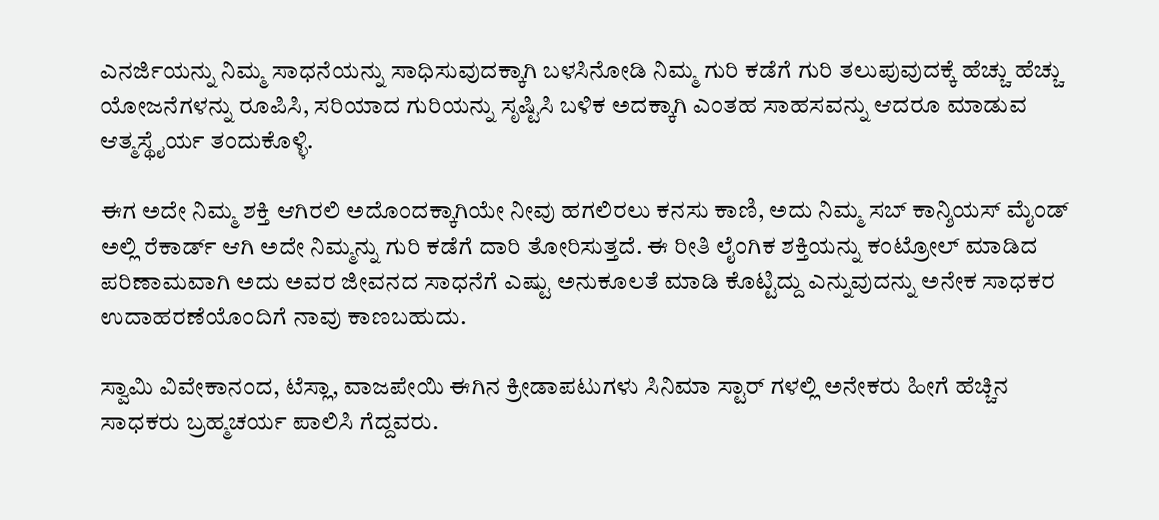ಎನರ್ಜಿಯನ್ನು ನಿಮ್ಮ ಸಾಧನೆಯನ್ನು ಸಾಧಿಸುವುದಕ್ಕಾಗಿ ಬಳಸಿನೋಡಿ ನಿಮ್ಮ ಗುರಿ ಕಡೆಗೆ ಗುರಿ ತಲುಪುವುದಕ್ಕೆ ಹೆಚ್ಚು ಹೆಚ್ಚು ಯೋಜನೆಗಳನ್ನು ರೂಪಿಸಿ, ಸರಿಯಾದ ಗುರಿಯನ್ನು ಸೃಷ್ಟಿಸಿ ಬಳಿಕ ಅದಕ್ಕಾಗಿ ಎಂತಹ ಸಾಹಸವನ್ನು ಆದರೂ ಮಾಡುವ ಆತ್ಮಸ್ಥೈರ್ಯ ತಂದುಕೊಳ್ಳಿ.

ಈಗ ಅದೇ ನಿಮ್ಮ ಶಕ್ತಿ ಆಗಿರಲಿ ಅದೊಂದಕ್ಕಾಗಿಯೇ ನೀವು ಹಗಲಿರಲು ಕನಸು ಕಾಣಿ, ಅದು ನಿಮ್ಮ ಸಬ್ ಕಾನ್ಶಿಯಸ್ ಮೈಂಡ್ ಅಲ್ಲಿ ರೆಕಾರ್ಡ್ ಆಗಿ ಅದೇ ನಿಮ್ಮನ್ನು ಗುರಿ ಕಡೆಗೆ ದಾರಿ ತೋರಿಸುತ್ತದೆ. ಈ ರೀತಿ ಲೈಂಗಿಕ ಶಕ್ತಿಯನ್ನು ಕಂಟ್ರೋಲ್ ಮಾಡಿದ ಪರಿಣಾಮವಾಗಿ ಅದು ಅವರ ಜೀವನದ ಸಾಧನೆಗೆ ಎಷ್ಟು ಅನುಕೂಲತೆ ಮಾಡಿ ಕೊಟ್ಟಿದ್ದು ಎನ್ನುವುದನ್ನು ಅನೇಕ ಸಾಧಕರ ಉದಾಹರಣೆಯೊಂದಿಗೆ ನಾವು ಕಾಣಬಹುದು.

ಸ್ವಾಮಿ ವಿವೇಕಾನಂದ, ಟೆಸ್ಲಾ, ವಾಜಪೇಯಿ ಈಗಿನ ಕ್ರೀಡಾಪಟುಗಳು ಸಿನಿಮಾ ಸ್ಟಾರ್ ಗಳಲ್ಲಿ ಅನೇಕರು ಹೀಗೆ ಹೆಚ್ಚಿನ ಸಾಧಕರು ಬ್ರಹ್ಮಚರ್ಯ ಪಾಲಿಸಿ ಗೆದ್ದವರು.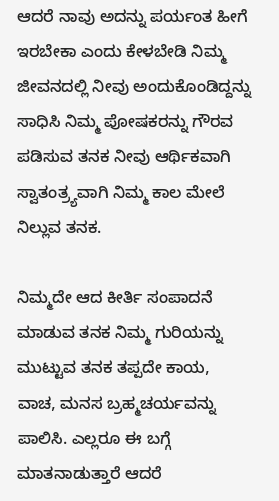ಆದರೆ ನಾವು ಅದನ್ನು ಪರ್ಯಂತ ಹೀಗೆ ಇರಬೇಕಾ ಎಂದು ಕೇಳಬೇಡಿ ನಿಮ್ಮ ಜೀವನದಲ್ಲಿ ನೀವು ಅಂದುಕೊಂಡಿದ್ದನ್ನು ಸಾಧಿಸಿ ನಿಮ್ಮ ಪೋಷಕರನ್ನು ಗೌರವ ಪಡಿಸುವ ತನಕ ನೀವು ಆರ್ಥಿಕವಾಗಿ ಸ್ವಾತಂತ್ರ್ಯವಾಗಿ ನಿಮ್ಮ ಕಾಲ ಮೇಲೆ ನಿಲ್ಲುವ ತನಕ.

ನಿಮ್ಮದೇ ಆದ ಕೀರ್ತಿ ಸಂಪಾದನೆ ಮಾಡುವ ತನಕ ನಿಮ್ಮ ಗುರಿಯನ್ನು ಮುಟ್ಟುವ ತನಕ ತಪ್ಪದೇ ಕಾಯ, ವಾಚ, ಮನಸ ಬ್ರಹ್ಮಚರ್ಯವನ್ನು ಪಾಲಿಸಿ. ಎಲ್ಲರೂ ಈ ಬಗ್ಗೆ ಮಾತನಾಡುತ್ತಾರೆ ಆದರೆ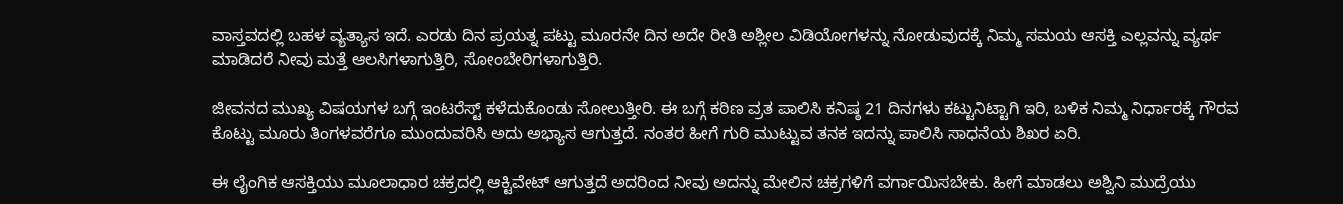ವಾಸ್ತವದಲ್ಲಿ ಬಹಳ ವ್ಯತ್ಯಾಸ ಇದೆ. ಎರಡು ದಿನ ಪ್ರಯತ್ನ ಪಟ್ಟು ಮೂರನೇ ದಿನ ಅದೇ ರೀತಿ ಅಶ್ಲೀಲ ವಿಡಿಯೋಗಳನ್ನು ನೋಡುವುದಕ್ಕೆ ನಿಮ್ಮ ಸಮಯ ಆಸಕ್ತಿ ಎಲ್ಲವನ್ನು ವ್ಯರ್ಥ ಮಾಡಿದರೆ ನೀವು ಮತ್ತೆ ಆಲಸಿಗಳಾಗುತ್ತಿರಿ, ಸೋಂಬೇರಿಗಳಾಗುತ್ತಿರಿ.

ಜೀವನದ ಮುಖ್ಯ ವಿಷಯಗಳ ಬಗ್ಗೆ ಇಂಟರೆಸ್ಟ್ ಕಳೆದುಕೊಂಡು ಸೋಲುತ್ತೀರಿ. ಈ ಬಗ್ಗೆ ಕಠಿಣ ವ್ರತ ಪಾಲಿಸಿ ಕನಿಷ್ಠ 21 ದಿನಗಳು ಕಟ್ಟುನಿಟ್ಟಾಗಿ ಇರಿ, ಬಳಿಕ ನಿಮ್ಮ ನಿರ್ಧಾರಕ್ಕೆ ಗೌರವ ಕೊಟ್ಟು ಮೂರು ತಿಂಗಳವರೆಗೂ ಮುಂದುವರಿಸಿ ಅದು ಅಭ್ಯಾಸ ಆಗುತ್ತದೆ. ನಂತರ ಹೀಗೆ ಗುರಿ ಮುಟ್ಟುವ ತನಕ ಇದನ್ನು ಪಾಲಿಸಿ ಸಾಧನೆಯ ಶಿಖರ ಏರಿ.

ಈ ಲೈಂಗಿಕ ಆಸಕ್ತಿಯು ಮೂಲಾಧಾರ ಚಕ್ರದಲ್ಲಿ ಆಕ್ಟಿವೇಟ್ ಆಗುತ್ತದೆ ಅದರಿಂದ ನೀವು ಅದನ್ನು ಮೇಲಿನ ಚಕ್ರಗಳಿಗೆ ವರ್ಗಾಯಿಸಬೇಕು. ಹೀಗೆ ಮಾಡಲು ಅಶ್ವಿನಿ ಮುದ್ರೆಯು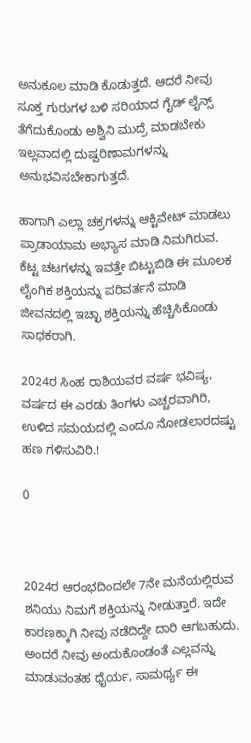ಅನುಕೂಲ ಮಾಡಿ ಕೊಡುತ್ತದೆ. ಆದರೆ ನೀವು ಸೂಕ್ತ ಗುರುಗಳ ಬಳಿ ಸರಿಯಾದ ಗೈಡ್ ಲೈನ್ಸ್ ತೆಗೆದುಕೊಂಡು ಅಶ್ವಿನಿ ಮುದ್ರೆ ಮಾಡಬೇಕು ಇಲ್ಲವಾದಲ್ಲಿ ದುಷ್ಪರಿಣಾಮಗಳನ್ನು ಅನುಭವಿಸಬೇಕಾಗುತ್ತದೆ.

ಹಾಗಾಗಿ ಎಲ್ಲಾ ಚಕ್ರಗಳನ್ನು ಆಕ್ಟಿವೇಟ್ ಮಾಡಲು ಪ್ರಾಡಾಯಾಮ ಅಭ್ಯಾಸ ಮಾಡಿ ನಿಮಗಿರುವ. ಕೆಟ್ಟ ಚಟಗಳನ್ನು ಇವತ್ತೇ ಬಿಟ್ಟುಬಿಡಿ ಈ ಮೂಲಕ ಲೈಂಗಿಕ ಶಕ್ತಿಯನ್ನು ಪರಿವರ್ತನೆ ಮಾಡಿ ಜೀವನದಲ್ಲಿ ಇಚ್ಛಾ ಶಕ್ತಿಯನ್ನು ಹೆಚ್ಚಿಸಿಕೊಂಡು ಸಾಧಕರಾಗಿ.

2024ರ ಸಿಂಹ ರಾಶಿಯವರ ವರ್ಷ ಭವಿಷ್ಯ, ವರ್ಷದ ಈ ಎರಡು ತಿಂಗಳು ಎಚ್ಚರವಾಗಿರಿ, ಉಳಿದ ಸಮಯದಲ್ಲಿ ಎಂದೂ ನೋಡಲಾರದಷ್ಟು ಹಣ ಗಳಿಸುವಿರಿ.!

0



2024ರ ಆರಂಭದಿಂದಲೇ 7ನೇ ಮನೆಯಲ್ಲಿರುವ ಶನಿಯು ನಿಮಗೆ ಶಕ್ತಿಯನ್ನು ನೀಡುತ್ತಾರೆ. ಇದೇ ಕಾರಣಕ್ಕಾಗಿ ನೀವು ನಡೆದಿದ್ದೇ ದಾರಿ ಆಗಬಹುದು. ಅಂದರೆ ನೀವು ಅಂದುಕೊಂಡಂತೆ ಎಲ್ಲವನ್ನು ಮಾಡುವಂತಹ ಧೈರ್ಯ, ಸಾಮರ್ಥ್ಯ ಈ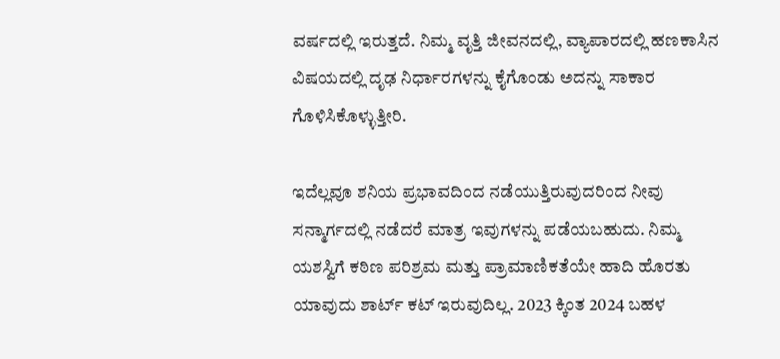ವರ್ಷದಲ್ಲಿ ಇರುತ್ತದೆ. ನಿಮ್ಮ ವೃತ್ತಿ ಜೀವನದಲ್ಲಿ, ವ್ಯಾಪಾರದಲ್ಲಿ ಹಣಕಾಸಿನ ವಿಷಯದಲ್ಲಿ ದೃಢ ನಿರ್ಧಾರಗಳನ್ನು ಕೈಗೊಂಡು ಅದನ್ನು ಸಾಕಾರ ಗೊಳಿಸಿಕೊಳ್ಳುತ್ತೀರಿ.

ಇದೆಲ್ಲವೂ ಶನಿಯ ಪ್ರಭಾವದಿಂದ ನಡೆಯುತ್ತಿರುವುದರಿಂದ ನೀವು ಸನ್ಮಾರ್ಗದಲ್ಲಿ ನಡೆದರೆ ಮಾತ್ರ ಇವುಗಳನ್ನು ಪಡೆಯಬಹುದು. ನಿಮ್ಮ ಯಶಸ್ವಿಗೆ ಕಠಿಣ ಪರಿಶ್ರಮ ಮತ್ತು ಪ್ರಾಮಾಣಿಕತೆಯೇ ಹಾದಿ ಹೊರತು ಯಾವುದು ಶಾರ್ಟ್ ಕಟ್ ಇರುವುದಿಲ್ಲ. 2023 ಕ್ಕಿಂತ 2024 ಬಹಳ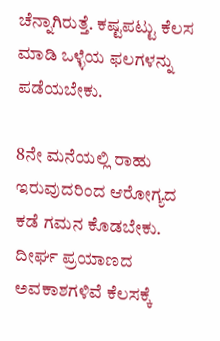ಚೆನ್ನಾಗಿರುತ್ತೆ. ಕಷ್ಟಪಟ್ಟು ಕೆಲಸ ಮಾಡಿ ಒಳ್ಳೆಯ ಫಲಗಳನ್ನು ಪಡೆಯಬೇಕು.

8ನೇ ಮನೆಯಲ್ಲಿ ರಾಹು ಇರುವುದರಿಂದ ಆರೋಗ್ಯದ ಕಡೆ ಗಮನ ಕೊಡಬೇಕು. ದೀರ್ಘ ಪ್ರಯಾಣದ ಅವಕಾಶಗಳಿವೆ ಕೆಲಸಕ್ಕೆ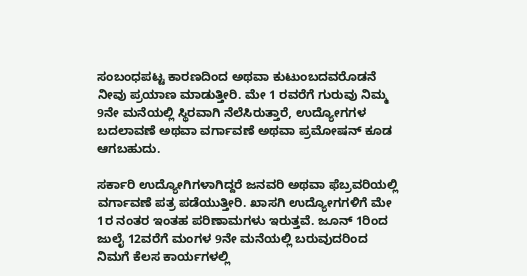ಸಂಬಂಧಪಟ್ಟ ಕಾರಣದಿಂದ ಅಥವಾ ಕುಟುಂಬದವರೊಡನೆ ನೀವು ಪ್ರಯಾಣ ಮಾಡುತ್ತೀರಿ. ಮೇ 1 ರವರೆಗೆ ಗುರುವು ನಿಮ್ಮ 9ನೇ ಮನೆಯಲ್ಲಿ ಸ್ಥಿರವಾಗಿ ನೆಲೆಸಿರುತ್ತಾರೆ, ಉದ್ಯೋಗಗಳ ಬದಲಾವಣೆ ಅಥವಾ ವರ್ಗಾವಣೆ ಅಥವಾ ಪ್ರಮೋಷನ್ ಕೂಡ ಆಗಬಹುದು.

ಸರ್ಕಾರಿ ಉದ್ಯೋಗಿಗಳಾಗಿದ್ದರೆ ಜನವರಿ ಅಥವಾ ಫೆಬ್ರವರಿಯಲ್ಲಿ ವರ್ಗಾವಣೆ ಪತ್ರ ಪಡೆಯುತ್ತೀರಿ. ಖಾಸಗಿ ಉದ್ಯೋಗಗಳಿಗೆ ಮೇ 1ರ ನಂತರ ಇಂತಹ ಪರಿಣಾಮಗಳು ಇರುತ್ತವೆ. ಜೂನ್ 1ರಿಂದ ಜುಲೈ 12ವರೆಗೆ ಮಂಗಳ 9ನೇ ಮನೆಯಲ್ಲಿ ಬರುವುದರಿಂದ ನಿಮಗೆ ಕೆಲಸ ಕಾರ್ಯಗಳಲ್ಲಿ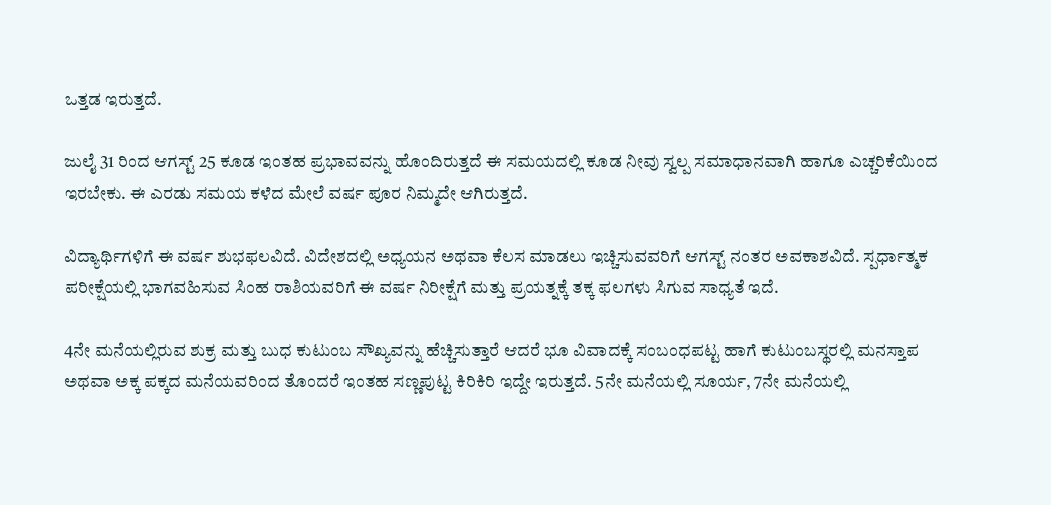ಒತ್ತಡ ಇರುತ್ತದೆ.

ಜುಲೈ 31 ರಿಂದ ಆಗಸ್ಟ್ 25 ಕೂಡ ಇಂತಹ ಪ್ರಭಾವವನ್ನು ಹೊಂದಿರುತ್ತದೆ ಈ ಸಮಯದಲ್ಲಿ ಕೂಡ ನೀವು ಸ್ವಲ್ಪ ಸಮಾಧಾನವಾಗಿ ಹಾಗೂ ಎಚ್ಚರಿಕೆಯಿಂದ ಇರಬೇಕು. ಈ ಎರಡು ಸಮಯ ಕಳೆದ ಮೇಲೆ ವರ್ಷ ಪೂರ ನಿಮ್ಮದೇ ಆಗಿರುತ್ತದೆ.

ವಿದ್ಯಾರ್ಥಿಗಳಿಗೆ ಈ ವರ್ಷ ಶುಭಫಲವಿದೆ. ವಿದೇಶದಲ್ಲಿ ಅಧ್ಯಯನ ಅಥವಾ ಕೆಲಸ ಮಾಡಲು ಇಚ್ಚಿಸುವವರಿಗೆ ಆಗಸ್ಟ್ ನಂತರ ಅವಕಾಶವಿದೆ. ಸ್ಪರ್ಧಾತ್ಮಕ ಪರೀಕ್ಷೆಯಲ್ಲಿ ಭಾಗವಹಿಸುವ ಸಿಂಹ ರಾಶಿಯವರಿಗೆ ಈ ವರ್ಷ ನಿರೀಕ್ಷೆಗೆ ಮತ್ತು ಪ್ರಯತ್ನಕ್ಕೆ ತಕ್ಕ ಫಲಗಳು ಸಿಗುವ ಸಾಧ್ಯತೆ ಇದೆ.

4ನೇ ಮನೆಯಲ್ಲಿರುವ ಶುಕ್ರ ಮತ್ತು ಬುಧ ಕುಟುಂಬ ಸೌಖ್ಯವನ್ನು ಹೆಚ್ಚಿಸುತ್ತಾರೆ ಆದರೆ ಭೂ ವಿವಾದಕ್ಕೆ ಸಂಬಂಧಪಟ್ಟ ಹಾಗೆ ಕುಟುಂಬಸ್ಥರಲ್ಲಿ ಮನಸ್ತಾಪ ಅಥವಾ ಅಕ್ಕ ಪಕ್ಕದ ಮನೆಯವರಿಂದ ತೊಂದರೆ ಇಂತಹ ಸಣ್ಣಪುಟ್ಟ ಕಿರಿಕಿರಿ ಇದ್ದೇ ಇರುತ್ತದೆ. 5ನೇ ಮನೆಯಲ್ಲಿ ಸೂರ್ಯ, 7ನೇ ಮನೆಯಲ್ಲಿ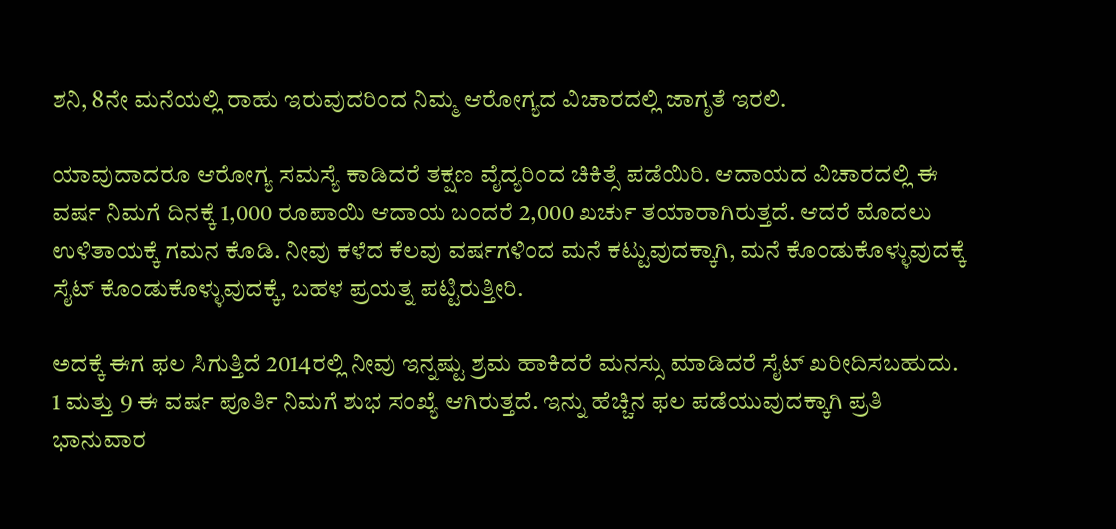ಶನಿ, 8ನೇ ಮನೆಯಲ್ಲಿ ರಾಹು ಇರುವುದರಿಂದ ನಿಮ್ಮ ಆರೋಗ್ಯದ ವಿಚಾರದಲ್ಲಿ ಜಾಗೃತೆ ಇರಲಿ.

ಯಾವುದಾದರೂ ಆರೋಗ್ಯ ಸಮಸ್ಯೆ ಕಾಡಿದರೆ ತಕ್ಷಣ ವೈದ್ಯರಿಂದ ಚಿಕಿತ್ಸೆ ಪಡೆಯಿರಿ. ಆದಾಯದ ವಿಚಾರದಲ್ಲಿ ಈ ವರ್ಷ ನಿಮಗೆ ದಿನಕ್ಕೆ 1,000 ರೂಪಾಯಿ ಆದಾಯ ಬಂದರೆ 2,000 ಖರ್ಚು ತಯಾರಾಗಿರುತ್ತದೆ. ಆದರೆ ಮೊದಲು ಉಳಿತಾಯಕ್ಕೆ ಗಮನ ಕೊಡಿ. ನೀವು ಕಳೆದ ಕೆಲವು ವರ್ಷಗಳಿಂದ ಮನೆ ಕಟ್ಟುವುದಕ್ಕಾಗಿ, ಮನೆ ಕೊಂಡುಕೊಳ್ಳುವುದಕ್ಕೆ ಸೈಟ್ ಕೊಂಡುಕೊಳ್ಳುವುದಕ್ಕೆ, ಬಹಳ ಪ್ರಯತ್ನ ಪಟ್ಟಿರುತ್ತೀರಿ.

ಅದಕ್ಕೆ ಈಗ ಫಲ ಸಿಗುತ್ತಿದೆ 2014ರಲ್ಲಿ ನೀವು ಇನ್ನಷ್ಟು ಶ್ರಮ ಹಾಕಿದರೆ ಮನಸ್ಸು ಮಾಡಿದರೆ ಸೈಟ್ ಖರೀದಿಸಬಹುದು. 1 ಮತ್ತು 9 ಈ ವರ್ಷ ಪೂರ್ತಿ ನಿಮಗೆ ಶುಭ ಸಂಖ್ಯೆ ಆಗಿರುತ್ತದೆ. ಇನ್ನು ಹೆಚ್ಚಿನ ಫಲ ಪಡೆಯುವುದಕ್ಕಾಗಿ ಪ್ರತಿ ಭಾನುವಾರ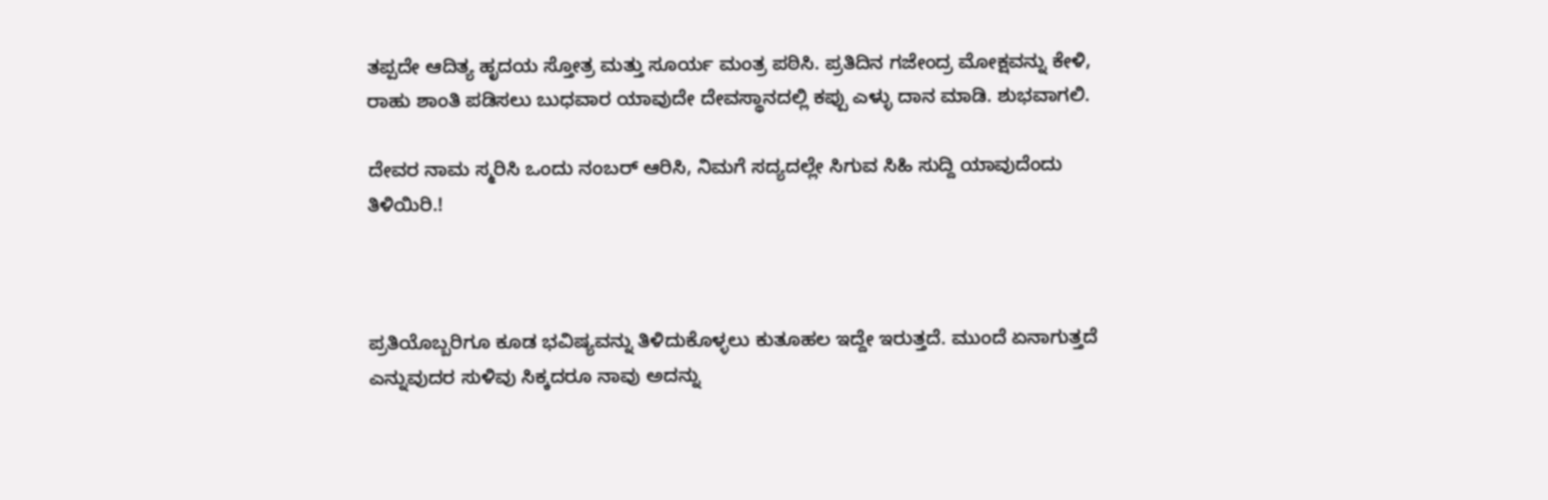ತಪ್ಪದೇ ಆದಿತ್ಯ ಹೃದಯ ಸ್ತೋತ್ರ ಮತ್ತು ಸೂರ್ಯ ಮಂತ್ರ ಪಠಿಸಿ. ಪ್ರತಿದಿನ ಗಜೇಂದ್ರ ಮೋಕ್ಷವನ್ನು ಕೇಳಿ, ರಾಹು ಶಾಂತಿ ಪಡಿಸಲು ಬುಧವಾರ ಯಾವುದೇ ದೇವಸ್ಥಾನದಲ್ಲಿ ಕಪ್ಪು ಎಳ್ಳು ದಾನ ಮಾಡಿ. ಶುಭವಾಗಲಿ.

ದೇವರ ನಾಮ ಸ್ಮರಿಸಿ ಒಂದು ನಂಬರ್ ಆರಿಸಿ, ನಿಮಗೆ ಸದ್ಯದಲ್ಲೇ ಸಿಗುವ ಸಿಹಿ ಸುದ್ದಿ ಯಾವುದೆಂದು ತಿಳಿಯಿರಿ.!



ಪ್ರತಿಯೊಬ್ಬರಿಗೂ ಕೂಡ ಭವಿಷ್ಯವನ್ನು ತಿಳಿದುಕೊಳ್ಳಲು ಕುತೂಹಲ ಇದ್ದೇ ಇರುತ್ತದೆ. ಮುಂದೆ ಏನಾಗುತ್ತದೆ ಎನ್ನುವುದರ ಸುಳಿವು ಸಿಕ್ಕದರೂ ನಾವು ಅದನ್ನು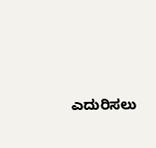ಎದುರಿಸಲು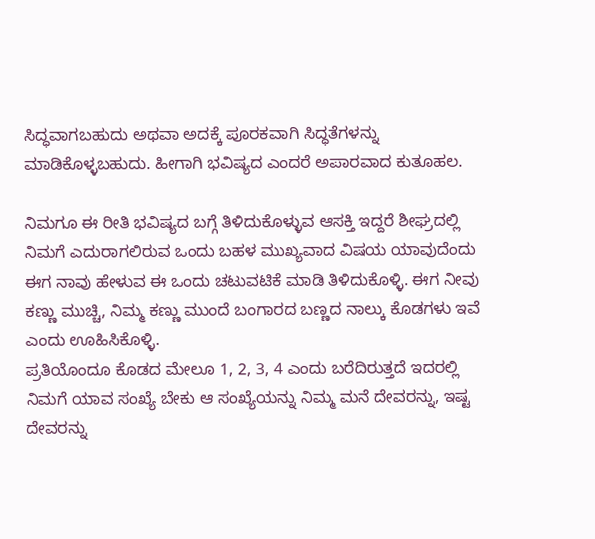ಸಿದ್ಧವಾಗಬಹುದು ಅಥವಾ ಅದಕ್ಕೆ ಪೂರಕವಾಗಿ ಸಿದ್ಧತೆಗಳನ್ನು ಮಾಡಿಕೊಳ್ಳಬಹುದು. ಹೀಗಾಗಿ ಭವಿಷ್ಯದ ಎಂದರೆ ಅಪಾರವಾದ ಕುತೂಹಲ.

ನಿಮಗೂ ಈ ರೀತಿ ಭವಿಷ್ಯದ ಬಗ್ಗೆ ತಿಳಿದುಕೊಳ್ಳುವ ಆಸಕ್ತಿ ಇದ್ದರೆ ಶೀಘ್ರದಲ್ಲಿ ನಿಮಗೆ ಎದುರಾಗಲಿರುವ ಒಂದು ಬಹಳ ಮುಖ್ಯವಾದ ವಿಷಯ ಯಾವುದೆಂದು ಈಗ ನಾವು ಹೇಳುವ ಈ ಒಂದು ಚಟುವಟಿಕೆ ಮಾಡಿ ತಿಳಿದುಕೊಳ್ಳಿ. ಈಗ ನೀವು ಕಣ್ಣು ಮುಚ್ಚಿ, ನಿಮ್ಮ ಕಣ್ಣು ಮುಂದೆ ಬಂಗಾರದ ಬಣ್ಣದ ನಾಲ್ಕು ಕೊಡಗಳು ಇವೆ ಎಂದು ಊಹಿಸಿಕೊಳ್ಳಿ.
ಪ್ರತಿಯೊಂದೂ ಕೊಡದ ಮೇಲೂ 1, 2, 3, 4 ಎಂದು ಬರೆದಿರುತ್ತದೆ ಇದರಲ್ಲಿ ನಿಮಗೆ ಯಾವ ಸಂಖ್ಯೆ ಬೇಕು ಆ ಸಂಖ್ಯೆಯನ್ನು ನಿಮ್ಮ ಮನೆ ದೇವರನ್ನು, ಇಷ್ಟ ದೇವರನ್ನು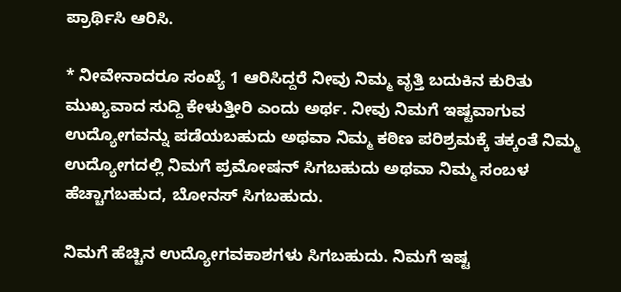ಪ್ರಾರ್ಥಿಸಿ ಆರಿಸಿ.

* ನೀವೇನಾದರೂ ಸಂಖ್ಯೆ 1 ಆರಿಸಿದ್ದರೆ ನೀವು ನಿಮ್ಮ ವೃತ್ತಿ ಬದುಕಿನ ಕುರಿತು ಮುಖ್ಯವಾದ ಸುದ್ದಿ ಕೇಳುತ್ತೀರಿ ಎಂದು ಅರ್ಥ. ನೀವು ನಿಮಗೆ ಇಷ್ಟವಾಗುವ ಉದ್ಯೋಗವನ್ನು ಪಡೆಯಬಹುದು ಅಥವಾ ನಿಮ್ಮ ಕಠಿಣ ಪರಿಶ್ರಮಕ್ಕೆ ತಕ್ಕಂತೆ ನಿಮ್ಮ ಉದ್ಯೋಗದಲ್ಲಿ ನಿಮಗೆ ಪ್ರಮೋಷನ್ ಸಿಗಬಹುದು ಅಥವಾ ನಿಮ್ಮ ಸಂಬಳ ಹೆಚ್ಚಾಗಬಹುದ, ಬೋನಸ್ ಸಿಗಬಹುದು.

ನಿಮಗೆ ಹೆಚ್ಚಿನ ಉದ್ಯೋಗವಕಾಶಗಳು ಸಿಗಬಹುದು. ನಿಮಗೆ ಇಷ್ಟ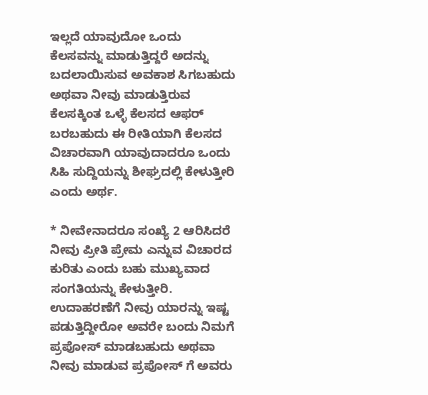ಇಲ್ಲದೆ ಯಾವುದೋ ಒಂದು ಕೆಲಸವನ್ನು ಮಾಡುತ್ತಿದ್ದರೆ ಅದನ್ನು ಬದಲಾಯಿಸುವ ಅವಕಾಶ ಸಿಗಬಹುದು ಅಥವಾ ನೀವು ಮಾಡುತ್ತಿರುವ ಕೆಲಸಕ್ಕಿಂತ ಒಳ್ಳೆ ಕೆಲಸದ ಆಫರ್ ಬರಬಹುದು ಈ ರೀತಿಯಾಗಿ ಕೆಲಸದ ವಿಚಾರವಾಗಿ ಯಾವುದಾದರೂ ಒಂದು ಸಿಹಿ ಸುದ್ದಿಯನ್ನು ಶೀಘ್ರದಲ್ಲಿ ಕೇಳುತ್ತೀರಿ ಎಂದು ಅರ್ಥ.

* ನೀವೇನಾದರೂ ಸಂಖ್ಯೆ 2 ಆರಿಸಿದರೆ ನೀವು ಪ್ರೀತಿ ಪ್ರೇಮ ಎನ್ನುವ ವಿಚಾರದ ಕುರಿತು ಎಂದು ಬಹು ಮುಖ್ಯವಾದ ಸಂಗತಿಯನ್ನು ಕೇಳುತ್ತೀರಿ. ಉದಾಹರಣೆಗೆ ನೀವು ಯಾರನ್ನು ಇಷ್ಟ ಪಡುತ್ತಿದ್ದೀರೋ ಅವರೇ ಬಂದು ನಿಮಗೆ ಪ್ರಪೋಸ್ ಮಾಡಬಹುದು ಅಥವಾ ನೀವು ಮಾಡುವ ಪ್ರಪೋಸ್ ಗೆ ಅವರು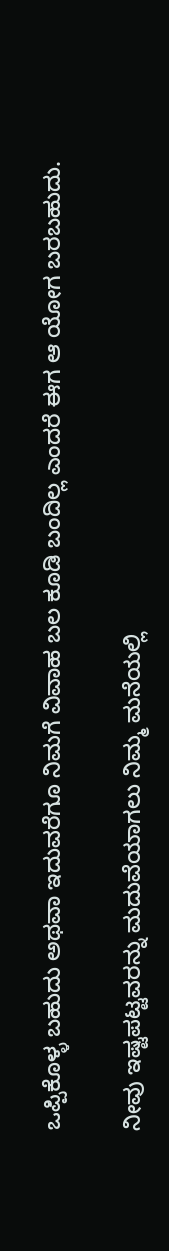ಒಪ್ಪಿಕೊಳ್ಳ ಬಹುದು ಅಥವಾ ಇದುವರೆಗೂ ನಿಮಗೆ ವಿವಾಹ ಬಲ ಕೂಡಿ ಬಂದಿಲ್ಲ ಎಂದರೆ ಈಗ ಆ ಯೋಗ ಬರಬಹುದು.

ನೀವು ಇಷ್ಟಪಟ್ಟವರನ್ನು ಮದುವೆಯಾಗಲು ನಿಮ್ಮ ಮನೆಯಲ್ಲಿ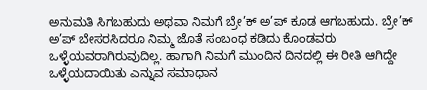ಅನುಮತಿ ಸಿಗಬಹುದು ಅಥವಾ ನಿಮಗೆ ಬ್ರೇ’ಕ್ ಅ’ಪ್ ಕೂಡ ಆಗಬಹುದು. ಬ್ರೇ’ಕ್ ಅ’ಪ್ ಬೇಸರಸಿದರೂ ನಿಮ್ಮ ಜೊತೆ ಸಂಬಂಧ ಕಡಿದು ಕೊಂಡವರು ಒಳ್ಳೆಯವರಾಗಿರುವುದಿಲ್ಲ. ಹಾಗಾಗಿ ನಿಮಗೆ ಮುಂದಿನ ದಿನದಲ್ಲಿ ಈ ರೀತಿ ಆಗಿದ್ದೇ ಒಳ್ಳೆಯದಾಯಿತು ಎನ್ನುವ ಸಮಾಧಾನ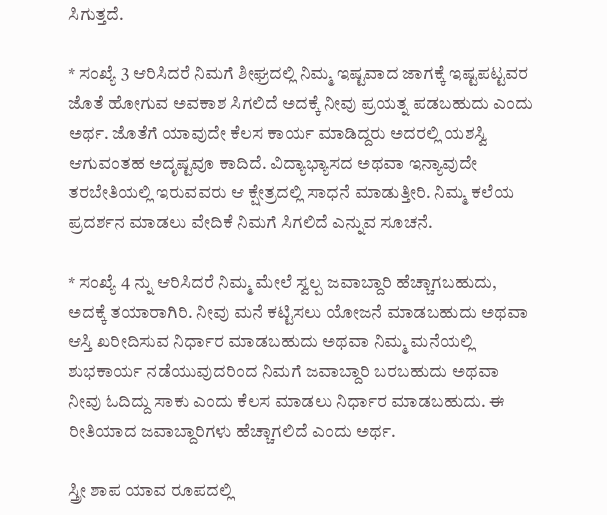ಸಿಗುತ್ತದೆ.

* ಸಂಖ್ಯೆ 3 ಆರಿಸಿದರೆ ನಿಮಗೆ ಶೀಘ್ರದಲ್ಲಿ ನಿಮ್ಮ ಇಷ್ಟವಾದ ಜಾಗಕ್ಕೆ ಇಷ್ಟಪಟ್ಟವರ ಜೊತೆ ಹೋಗುವ ಅವಕಾಶ ಸಿಗಲಿದೆ ಅದಕ್ಕೆ ನೀವು ಪ್ರಯತ್ನ ಪಡಬಹುದು ಎಂದು ಅರ್ಥ. ಜೊತೆಗೆ ಯಾವುದೇ ಕೆಲಸ ಕಾರ್ಯ ಮಾಡಿದ್ದರು ಅದರಲ್ಲಿ ಯಶಸ್ವಿ ಆಗುವಂತಹ ಅದೃಷ್ಟವೂ ಕಾದಿದೆ. ವಿದ್ಯಾಭ್ಯಾಸದ ಅಥವಾ ಇನ್ಯಾವುದೇ ತರಬೇತಿಯಲ್ಲಿ ಇರುವವರು ಆ ಕ್ಷೇತ್ರದಲ್ಲಿ ಸಾಧನೆ ಮಾಡುತ್ತೀರಿ. ನಿಮ್ಮ ಕಲೆಯ ಪ್ರದರ್ಶನ ಮಾಡಲು ವೇದಿಕೆ ನಿಮಗೆ ಸಿಗಲಿದೆ ಎನ್ನುವ ಸೂಚನೆ.

* ಸಂಖ್ಯೆ 4 ನ್ನು ಆರಿಸಿದರೆ ನಿಮ್ಮ ಮೇಲೆ ಸ್ವಲ್ಪ ಜವಾಬ್ದಾರಿ ಹೆಚ್ಚಾಗಬಹುದು, ಅದಕ್ಕೆ ತಯಾರಾಗಿರಿ. ನೀವು ಮನೆ ಕಟ್ಟಿಸಲು ಯೋಜನೆ ಮಾಡಬಹುದು ಅಥವಾ ಆಸ್ತಿ ಖರೀದಿಸುವ ನಿರ್ಧಾರ ಮಾಡಬಹುದು ಅಥವಾ ನಿಮ್ಮ ಮನೆಯಲ್ಲಿ ಶುಭಕಾರ್ಯ ನಡೆಯುವುದರಿಂದ ನಿಮಗೆ ಜವಾಬ್ದಾರಿ ಬರಬಹುದು ಅಥವಾ ನೀವು ಓದಿದ್ದು ಸಾಕು ಎಂದು ಕೆಲಸ ಮಾಡಲು ನಿರ್ಧಾರ ಮಾಡಬಹುದು. ಈ ರೀತಿಯಾದ ಜವಾಬ್ದಾರಿಗಳು ಹೆಚ್ಚಾಗಲಿದೆ ಎಂದು ಅರ್ಥ.

ಸ್ತ್ರೀ ಶಾಪ ಯಾವ ರೂಪದಲ್ಲಿ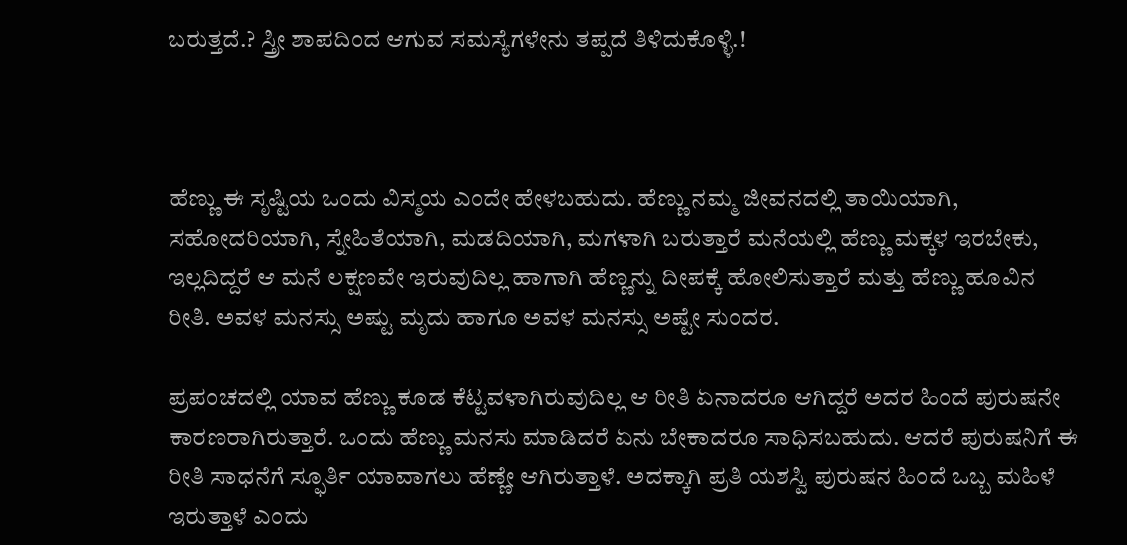ಬರುತ್ತದೆ.? ಸ್ತ್ರೀ ಶಾಪದಿಂದ ಆಗುವ ಸಮಸ್ಯೆಗಳೇನು ತಪ್ಪದೆ ತಿಳಿದುಕೊಳ್ಳಿ.!



ಹೆಣ್ಣು ಈ ಸೃಷ್ಟಿಯ ಒಂದು ವಿಸ್ಮಯ ಎಂದೇ ಹೇಳಬಹುದು. ಹೆಣ್ಣು ನಮ್ಮ ಜೀವನದಲ್ಲಿ ತಾಯಿಯಾಗಿ, ಸಹೋದರಿಯಾಗಿ, ಸ್ನೇಹಿತೆಯಾಗಿ, ಮಡದಿಯಾಗಿ, ಮಗಳಾಗಿ ಬರುತ್ತಾರೆ ಮನೆಯಲ್ಲಿ ಹೆಣ್ಣು ಮಕ್ಕಳ ಇರಬೇಕು, ಇಲ್ಲದಿದ್ದರೆ ಆ ಮನೆ ಲಕ್ಷಣವೇ ಇರುವುದಿಲ್ಲ ಹಾಗಾಗಿ ಹೆಣ್ಣನ್ನು ದೀಪಕ್ಕೆ ಹೋಲಿಸುತ್ತಾರೆ ಮತ್ತು ಹೆಣ್ಣು ಹೂವಿನ ರೀತಿ. ಅವಳ ಮನಸ್ಸು ಅಷ್ಟು ಮೃದು ಹಾಗೂ ಅವಳ ಮನಸ್ಸು ಅಷ್ಟೇ ಸುಂದರ.

ಪ್ರಪಂಚದಲ್ಲಿ ಯಾವ ಹೆಣ್ಣು ಕೂಡ ಕೆಟ್ಟವಳಾಗಿರುವುದಿಲ್ಲ ಆ ರೀತಿ ಏನಾದರೂ ಆಗಿದ್ದರೆ ಅದರ ಹಿಂದೆ ಪುರುಷನೇ ಕಾರಣರಾಗಿರುತ್ತಾರೆ. ಒಂದು ಹೆಣ್ಣು ಮನಸು ಮಾಡಿದರೆ ಏನು ಬೇಕಾದರೂ ಸಾಧಿಸಬಹುದು. ಆದರೆ ಪುರುಷನಿಗೆ ಈ ರೀತಿ ಸಾಧನೆಗೆ ಸ್ಫೂರ್ತಿ ಯಾವಾಗಲು ಹೆಣ್ಣೇ ಆಗಿರುತ್ತಾಳೆ. ಅದಕ್ಕಾಗಿ ಪ್ರತಿ ಯಶಸ್ವಿ ಪುರುಷನ ಹಿಂದೆ ಒಬ್ಬ ಮಹಿಳೆ ಇರುತ್ತಾಳೆ ಎಂದು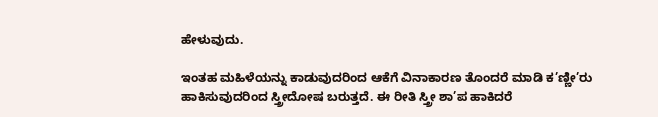ಹೇಳುವುದು.

ಇಂತಹ ಮಹಿಳೆಯನ್ನು ಕಾಡುವುದರಿಂದ ಆಕೆಗೆ ವಿನಾಕಾರಣ ತೊಂದರೆ ಮಾಡಿ ಕ’ಣ್ಣೀ’ರು ಹಾಕಿಸುವುದರಿಂದ ಸ್ತ್ರೀದೋಷ ಬರುತ್ತದೆ. ಈ ರೀತಿ ಸ್ತ್ರೀ ಶಾ’ಪ ಹಾಕಿದರೆ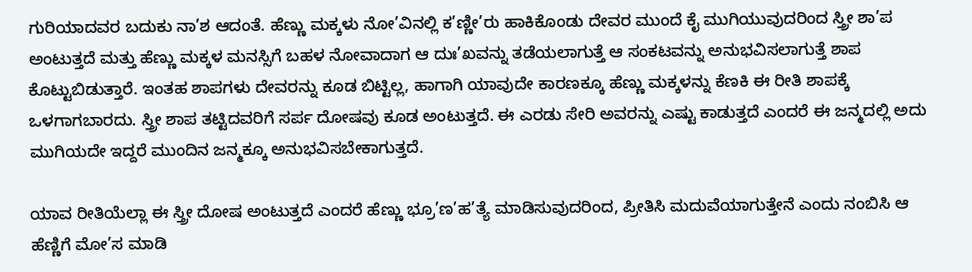ಗುರಿಯಾದವರ ಬದುಕು ನಾ’ಶ ಆದಂತೆ. ಹೆಣ್ಣು ಮಕ್ಕಳು ನೋ’ವಿನಲ್ಲಿ ಕ’ಣ್ಣೀ’ರು ಹಾಕಿಕೊಂಡು ದೇವರ ಮುಂದೆ ಕೈ ಮುಗಿಯುವುದರಿಂದ ಸ್ತ್ರೀ ಶಾ’ಪ ಅಂಟುತ್ತದೆ ಮತ್ತು ಹೆಣ್ಣು ಮಕ್ಕಳ ಮನಸ್ಸಿಗೆ ಬಹಳ ನೋವಾದಾಗ ಆ ದುಃ’ಖವನ್ನು ತಡೆಯಲಾಗುತ್ತೆ ಆ ಸಂಕಟವನ್ನು ಅನುಭವಿಸಲಾಗುತ್ತೆ ಶಾಪ ಕೊಟ್ಟುಬಿಡುತ್ತಾರೆ. ಇಂತಹ ಶಾಪಗಳು ದೇವರನ್ನು ಕೂಡ ಬಿಟ್ಟಿಲ್ಲ, ಹಾಗಾಗಿ ಯಾವುದೇ ಕಾರಣಕ್ಕೂ ಹೆಣ್ಣು ಮಕ್ಕಳನ್ನು ಕೆಣಕಿ ಈ ರೀತಿ ಶಾಪಕ್ಕೆ ಒಳಗಾಗಬಾರದು. ಸ್ತ್ರೀ ಶಾಪ ತಟ್ಟಿದವರಿಗೆ ಸರ್ಪ ದೋಷವು ಕೂಡ ಅಂಟುತ್ತದೆ. ಈ ಎರಡು ಸೇರಿ ಅವರನ್ನು ಎಷ್ಟು ಕಾಡುತ್ತದೆ ಎಂದರೆ ಈ ಜನ್ಮದಲ್ಲಿ ಅದು ಮುಗಿಯದೇ ಇದ್ದರೆ ಮುಂದಿನ ಜನ್ಮಕ್ಕೂ ಅನುಭವಿಸಬೇಕಾಗುತ್ತದೆ.

ಯಾವ ರೀತಿಯೆಲ್ಲಾ ಈ ಸ್ತ್ರೀ ದೋಷ ಅಂಟುತ್ತದೆ ಎಂದರೆ ಹೆಣ್ಣು ಭ್ರೂ’ಣ’ಹ’ತ್ಯೆ ಮಾಡಿಸುವುದರಿಂದ, ಪ್ರೀತಿಸಿ ಮದುವೆಯಾಗುತ್ತೇನೆ ಎಂದು ನಂಬಿಸಿ ಆ ಹೆಣ್ಣಿಗೆ ಮೋ’ಸ ಮಾಡಿ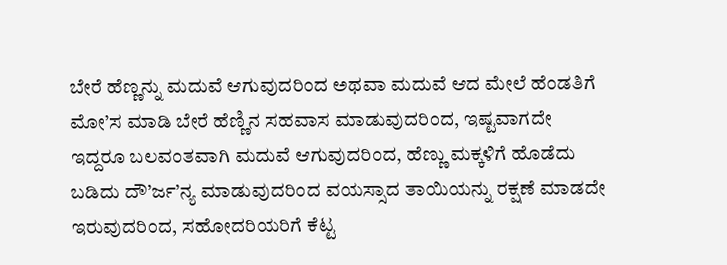ಬೇರೆ ಹೆಣ್ಣನ್ನು ಮದುವೆ ಆಗುವುದರಿಂದ ಅಥವಾ ಮದುವೆ ಆದ ಮೇಲೆ ಹೆಂಡತಿಗೆ ಮೋ’ಸ ಮಾಡಿ ಬೇರೆ ಹೆಣ್ಣಿನ ಸಹವಾಸ ಮಾಡುವುದರಿಂದ, ಇಷ್ಟವಾಗದೇ ಇದ್ದರೂ ಬಲವಂತವಾಗಿ ಮದುವೆ ಆಗುವುದರಿಂದ, ಹೆಣ್ಣು ಮಕ್ಕಳಿಗೆ ಹೊಡೆದು ಬಡಿದು ದೌ’ರ್ಜ’ನ್ಯ ಮಾಡುವುದರಿಂದ ವಯಸ್ಸಾದ ತಾಯಿಯನ್ನು ರಕ್ಷಣೆ ಮಾಡದೇ ಇರುವುದರಿಂದ, ಸಹೋದರಿಯರಿಗೆ ಕೆಟ್ಟ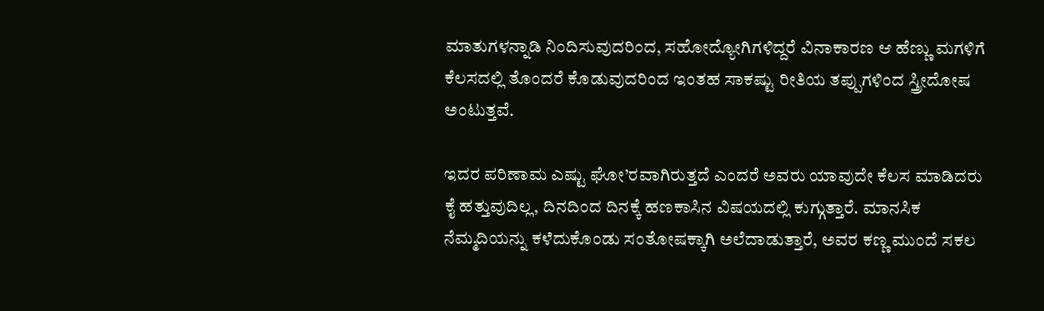ಮಾತುಗಳನ್ನಾಡಿ ನಿಂದಿಸುವುದರಿಂದ, ಸಹೋದ್ಯೋಗಿಗಳಿದ್ದರೆ ವಿನಾಕಾರಣ ಆ ಹೆಣ್ಣು ಮಗಳಿಗೆ ಕೆಲಸದಲ್ಲಿ ತೊಂದರೆ ಕೊಡುವುದರಿಂದ ಇಂತಹ ಸಾಕಷ್ಟು ರೀತಿಯ ತಪ್ಪುಗಳಿಂದ ಸ್ತ್ರೀದೋಷ ಅಂಟುತ್ತವೆ.

ಇದರ ಪರಿಣಾಮ ಎಷ್ಟು ಘೋ’ರವಾಗಿರುತ್ತದೆ ಎಂದರೆ ಅವರು ಯಾವುದೇ ಕೆಲಸ ಮಾಡಿದರು ಕೈ ಹತ್ತುವುದಿಲ್ಲ, ದಿನದಿಂದ ದಿನಕ್ಕೆ ಹಣಕಾಸಿನ ವಿಷಯದಲ್ಲಿ ಕುಗ್ಗುತ್ತಾರೆ. ಮಾನಸಿಕ ನೆಮ್ಮದಿಯನ್ನು ಕಳೆದುಕೊಂಡು ಸಂತೋಷಕ್ಕಾಗಿ ಅಲೆದಾಡುತ್ತಾರೆ, ಅವರ ಕಣ್ಣ ಮುಂದೆ ಸಕಲ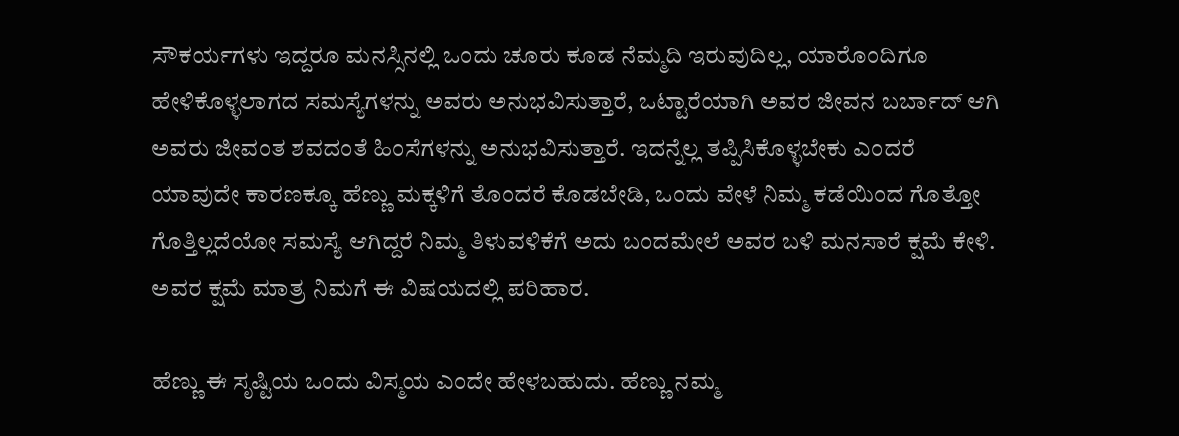ಸೌಕರ್ಯಗಳು ಇದ್ದರೂ ಮನಸ್ಸಿನಲ್ಲಿ ಒಂದು ಚೂರು ಕೂಡ ನೆಮ್ಮದಿ ಇರುವುದಿಲ್ಲ, ಯಾರೊಂದಿಗೂ ಹೇಳಿಕೊಳ್ಳಲಾಗದ ಸಮಸ್ಯೆಗಳನ್ನು ಅವರು ಅನುಭವಿಸುತ್ತಾರೆ, ಒಟ್ಟಾರೆಯಾಗಿ ಅವರ ಜೀವನ ಬರ್ಬಾದ್ ಆಗಿ ಅವರು ಜೀವಂತ ಶವದಂತೆ ಹಿಂಸೆಗಳನ್ನು ಅನುಭವಿಸುತ್ತಾರೆ. ಇದನ್ನೆಲ್ಲ ತಪ್ಪಿಸಿಕೊಳ್ಳಬೇಕು ಎಂದರೆ ಯಾವುದೇ ಕಾರಣಕ್ಕೂ ಹೆಣ್ಣು ಮಕ್ಕಳಿಗೆ ತೊಂದರೆ ಕೊಡಬೇಡಿ, ಒಂದು ವೇಳೆ ನಿಮ್ಮ ಕಡೆಯಿಂದ ಗೊತ್ತೋ ಗೊತ್ತಿಲ್ಲದೆಯೋ ಸಮಸ್ಯೆ ಆಗಿದ್ದರೆ ನಿಮ್ಮ ತಿಳುವಳಿಕೆಗೆ ಅದು ಬಂದಮೇಲೆ ಅವರ ಬಳಿ ಮನಸಾರೆ ಕ್ಷಮೆ ಕೇಳಿ. ಅವರ ಕ್ಷಮೆ ಮಾತ್ರ ನಿಮಗೆ ಈ ವಿಷಯದಲ್ಲಿ ಪರಿಹಾರ.

ಹೆಣ್ಣು ಈ ಸೃಷ್ಟಿಯ ಒಂದು ವಿಸ್ಮಯ ಎಂದೇ ಹೇಳಬಹುದು. ಹೆಣ್ಣು ನಮ್ಮ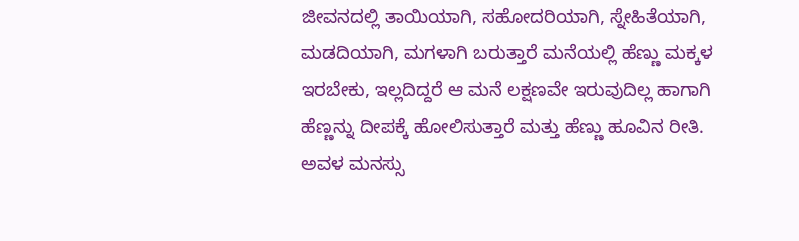ಜೀವನದಲ್ಲಿ ತಾಯಿಯಾಗಿ, ಸಹೋದರಿಯಾಗಿ, ಸ್ನೇಹಿತೆಯಾಗಿ, ಮಡದಿಯಾಗಿ, ಮಗಳಾಗಿ ಬರುತ್ತಾರೆ ಮನೆಯಲ್ಲಿ ಹೆಣ್ಣು ಮಕ್ಕಳ ಇರಬೇಕು, ಇಲ್ಲದಿದ್ದರೆ ಆ ಮನೆ ಲಕ್ಷಣವೇ ಇರುವುದಿಲ್ಲ ಹಾಗಾಗಿ ಹೆಣ್ಣನ್ನು ದೀಪಕ್ಕೆ ಹೋಲಿಸುತ್ತಾರೆ ಮತ್ತು ಹೆಣ್ಣು ಹೂವಿನ ರೀತಿ. ಅವಳ ಮನಸ್ಸು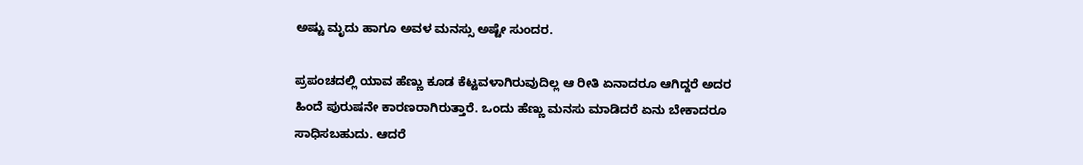ಅಷ್ಟು ಮೃದು ಹಾಗೂ ಅವಳ ಮನಸ್ಸು ಅಷ್ಟೇ ಸುಂದರ.

ಪ್ರಪಂಚದಲ್ಲಿ ಯಾವ ಹೆಣ್ಣು ಕೂಡ ಕೆಟ್ಟವಳಾಗಿರುವುದಿಲ್ಲ ಆ ರೀತಿ ಏನಾದರೂ ಆಗಿದ್ದರೆ ಅದರ ಹಿಂದೆ ಪುರುಷನೇ ಕಾರಣರಾಗಿರುತ್ತಾರೆ. ಒಂದು ಹೆಣ್ಣು ಮನಸು ಮಾಡಿದರೆ ಏನು ಬೇಕಾದರೂ ಸಾಧಿಸಬಹುದು. ಆದರೆ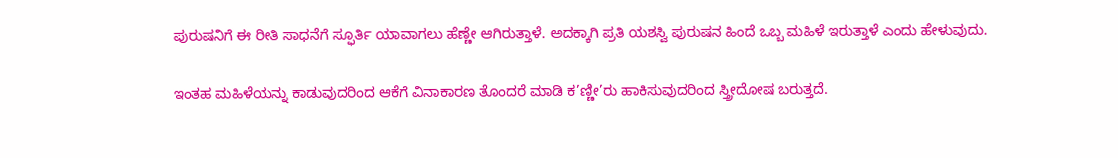ಪುರುಷನಿಗೆ ಈ ರೀತಿ ಸಾಧನೆಗೆ ಸ್ಫೂರ್ತಿ ಯಾವಾಗಲು ಹೆಣ್ಣೇ ಆಗಿರುತ್ತಾಳೆ. ಅದಕ್ಕಾಗಿ ಪ್ರತಿ ಯಶಸ್ವಿ ಪುರುಷನ ಹಿಂದೆ ಒಬ್ಬ ಮಹಿಳೆ ಇರುತ್ತಾಳೆ ಎಂದು ಹೇಳುವುದು.

ಇಂತಹ ಮಹಿಳೆಯನ್ನು ಕಾಡುವುದರಿಂದ ಆಕೆಗೆ ವಿನಾಕಾರಣ ತೊಂದರೆ ಮಾಡಿ ಕ’ಣ್ಣೀ’ರು ಹಾಕಿಸುವುದರಿಂದ ಸ್ತ್ರೀದೋಷ ಬರುತ್ತದೆ.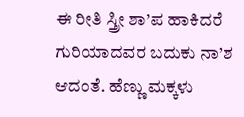ಈ ರೀತಿ ಸ್ತ್ರೀ ಶಾ’ಪ ಹಾಕಿದರೆ ಗುರಿಯಾದವರ ಬದುಕು ನಾ’ಶ ಆದಂತೆ. ಹೆಣ್ಣು ಮಕ್ಕಳು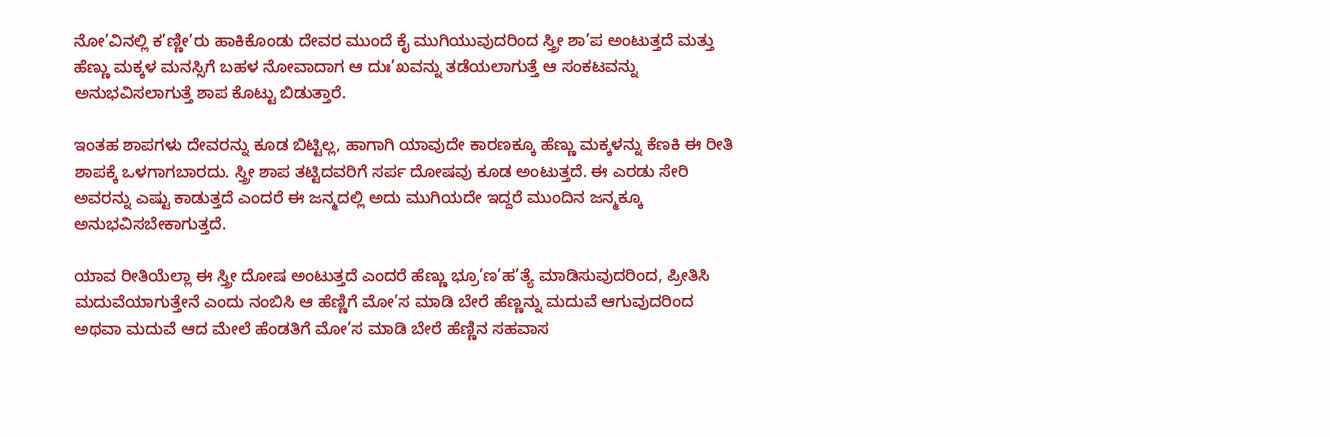ನೋ’ವಿನಲ್ಲಿ ಕ’ಣ್ಣೀ’ರು ಹಾಕಿಕೊಂಡು ದೇವರ ಮುಂದೆ ಕೈ ಮುಗಿಯುವುದರಿಂದ ಸ್ತ್ರೀ ಶಾ’ಪ ಅಂಟುತ್ತದೆ ಮತ್ತು ಹೆಣ್ಣು ಮಕ್ಕಳ ಮನಸ್ಸಿಗೆ ಬಹಳ ನೋವಾದಾಗ ಆ ದುಃ’ಖವನ್ನು ತಡೆಯಲಾಗುತ್ತೆ ಆ ಸಂಕಟವನ್ನು ಅನುಭವಿಸಲಾಗುತ್ತೆ ಶಾಪ ಕೊಟ್ಟು ಬಿಡುತ್ತಾರೆ.

ಇಂತಹ ಶಾಪಗಳು ದೇವರನ್ನು ಕೂಡ ಬಿಟ್ಟಿಲ್ಲ, ಹಾಗಾಗಿ ಯಾವುದೇ ಕಾರಣಕ್ಕೂ ಹೆಣ್ಣು ಮಕ್ಕಳನ್ನು ಕೆಣಕಿ ಈ ರೀತಿ ಶಾಪಕ್ಕೆ ಒಳಗಾಗಬಾರದು. ಸ್ತ್ರೀ ಶಾಪ ತಟ್ಟಿದವರಿಗೆ ಸರ್ಪ ದೋಷವು ಕೂಡ ಅಂಟುತ್ತದೆ. ಈ ಎರಡು ಸೇರಿ ಅವರನ್ನು ಎಷ್ಟು ಕಾಡುತ್ತದೆ ಎಂದರೆ ಈ ಜನ್ಮದಲ್ಲಿ ಅದು ಮುಗಿಯದೇ ಇದ್ದರೆ ಮುಂದಿನ ಜನ್ಮಕ್ಕೂ ಅನುಭವಿಸಬೇಕಾಗುತ್ತದೆ.

ಯಾವ ರೀತಿಯೆಲ್ಲಾ ಈ ಸ್ತ್ರೀ ದೋಷ ಅಂಟುತ್ತದೆ ಎಂದರೆ ಹೆಣ್ಣು ಭ್ರೂ’ಣ’ಹ’ತ್ಯೆ ಮಾಡಿಸುವುದರಿಂದ, ಪ್ರೀತಿಸಿ ಮದುವೆಯಾಗುತ್ತೇನೆ ಎಂದು ನಂಬಿಸಿ ಆ ಹೆಣ್ಣಿಗೆ ಮೋ’ಸ ಮಾಡಿ ಬೇರೆ ಹೆಣ್ಣನ್ನು ಮದುವೆ ಆಗುವುದರಿಂದ ಅಥವಾ ಮದುವೆ ಆದ ಮೇಲೆ ಹೆಂಡತಿಗೆ ಮೋ’ಸ ಮಾಡಿ ಬೇರೆ ಹೆಣ್ಣಿನ ಸಹವಾಸ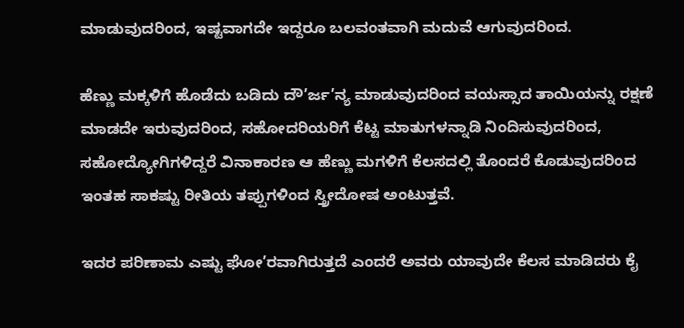ಮಾಡುವುದರಿಂದ, ಇಷ್ಟವಾಗದೇ ಇದ್ದರೂ ಬಲವಂತವಾಗಿ ಮದುವೆ ಆಗುವುದರಿಂದ.

ಹೆಣ್ಣು ಮಕ್ಕಳಿಗೆ ಹೊಡೆದು ಬಡಿದು ದೌ’ರ್ಜ’ನ್ಯ ಮಾಡುವುದರಿಂದ ವಯಸ್ಸಾದ ತಾಯಿಯನ್ನು ರಕ್ಷಣೆ ಮಾಡದೇ ಇರುವುದರಿಂದ, ಸಹೋದರಿಯರಿಗೆ ಕೆಟ್ಟ ಮಾತುಗಳನ್ನಾಡಿ ನಿಂದಿಸುವುದರಿಂದ, ಸಹೋದ್ಯೋಗಿಗಳಿದ್ದರೆ ವಿನಾಕಾರಣ ಆ ಹೆಣ್ಣು ಮಗಳಿಗೆ ಕೆಲಸದಲ್ಲಿ ತೊಂದರೆ ಕೊಡುವುದರಿಂದ ಇಂತಹ ಸಾಕಷ್ಟು ರೀತಿಯ ತಪ್ಪುಗಳಿಂದ ಸ್ತ್ರೀದೋಷ ಅಂಟುತ್ತವೆ.

ಇದರ ಪರಿಣಾಮ ಎಷ್ಟು ಘೋ’ರವಾಗಿರುತ್ತದೆ ಎಂದರೆ ಅವರು ಯಾವುದೇ ಕೆಲಸ ಮಾಡಿದರು ಕೈ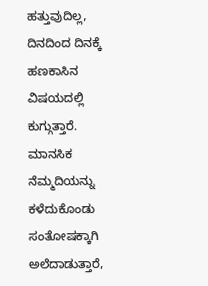ಹತ್ತುವುದಿಲ್ಲ, ದಿನದಿಂದ ದಿನಕ್ಕೆ ಹಣಕಾಸಿನ ವಿಷಯದಲ್ಲಿ ಕುಗ್ಗುತ್ತಾರೆ. ಮಾನಸಿಕ ನೆಮ್ಮದಿಯನ್ನು ಕಳೆದುಕೊಂಡು ಸಂತೋಷಕ್ಕಾಗಿ ಅಲೆದಾಡುತ್ತಾರೆ,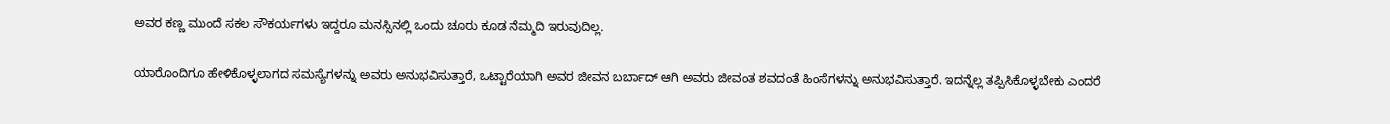ಅವರ ಕಣ್ಣ ಮುಂದೆ ಸಕಲ ಸೌಕರ್ಯಗಳು ಇದ್ದರೂ ಮನಸ್ಸಿನಲ್ಲಿ ಒಂದು ಚೂರು ಕೂಡ ನೆಮ್ಮದಿ ಇರುವುದಿಲ್ಲ.

ಯಾರೊಂದಿಗೂ ಹೇಳಿಕೊಳ್ಳಲಾಗದ ಸಮಸ್ಯೆಗಳನ್ನು ಅವರು ಅನುಭವಿಸುತ್ತಾರೆ, ಒಟ್ಟಾರೆಯಾಗಿ ಅವರ ಜೀವನ ಬರ್ಬಾದ್ ಆಗಿ ಅವರು ಜೀವಂತ ಶವದಂತೆ ಹಿಂಸೆಗಳನ್ನು ಅನುಭವಿಸುತ್ತಾರೆ. ಇದನ್ನೆಲ್ಲ ತಪ್ಪಿಸಿಕೊಳ್ಳಬೇಕು ಎಂದರೆ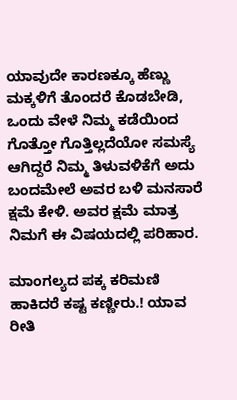ಯಾವುದೇ ಕಾರಣಕ್ಕೂ ಹೆಣ್ಣು ಮಕ್ಕಳಿಗೆ ತೊಂದರೆ ಕೊಡಬೇಡಿ, ಒಂದು ವೇಳೆ ನಿಮ್ಮ ಕಡೆಯಿಂದ ಗೊತ್ತೋ ಗೊತ್ತಿಲ್ಲದೆಯೋ ಸಮಸ್ಯೆ ಆಗಿದ್ದರೆ ನಿಮ್ಮ ತಿಳುವಳಿಕೆಗೆ ಅದು ಬಂದಮೇಲೆ ಅವರ ಬಳಿ ಮನಸಾರೆ ಕ್ಷಮೆ ಕೇಳಿ. ಅವರ ಕ್ಷಮೆ ಮಾತ್ರ ನಿಮಗೆ ಈ ವಿಷಯದಲ್ಲಿ ಪರಿಹಾರ.

ಮಾಂಗಲ್ಯದ ಪಕ್ಕ ಕರಿಮಣಿ ಹಾಕಿದರೆ ಕಷ್ಟ ಕಣ್ಣೀರು.! ಯಾವ ರೀತಿ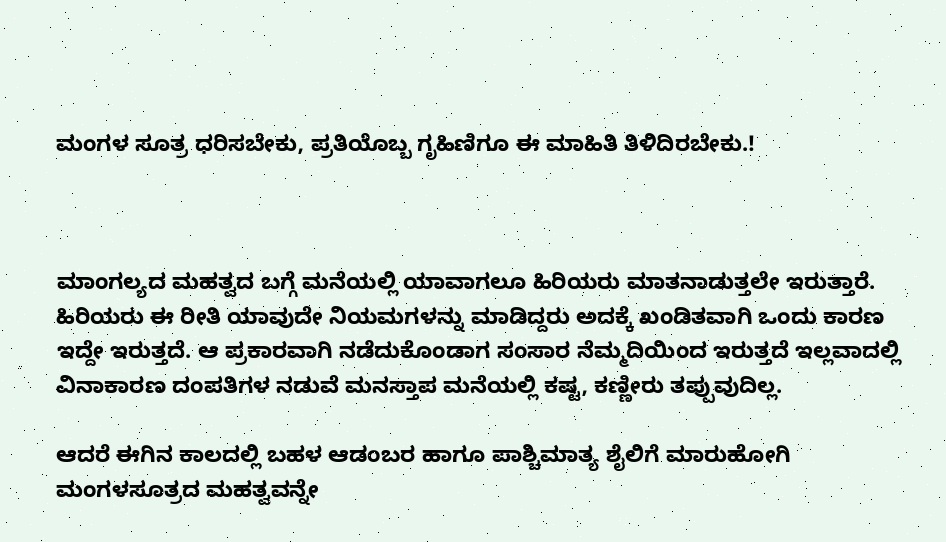ಮಂಗಳ ಸೂತ್ರ ಧರಿಸಬೇಕು, ಪ್ರತಿಯೊಬ್ಬ ಗೃಹಿಣಿಗೂ ಈ ಮಾಹಿತಿ ತಿಳಿದಿರಬೇಕು.!



ಮಾಂಗಲ್ಯದ ಮಹತ್ವದ ಬಗ್ಗೆ ಮನೆಯಲ್ಲಿ ಯಾವಾಗಲೂ ಹಿರಿಯರು ಮಾತನಾಡುತ್ತಲೇ ಇರುತ್ತಾರೆ. ಹಿರಿಯರು ಈ ರೀತಿ ಯಾವುದೇ ನಿಯಮಗಳನ್ನು ಮಾಡಿದ್ದರು ಅದಕ್ಕೆ ಖಂಡಿತವಾಗಿ ಒಂದು ಕಾರಣ ಇದ್ದೇ ಇರುತ್ತದೆ. ಆ ಪ್ರಕಾರವಾಗಿ ನಡೆದುಕೊಂಡಾಗ ಸಂಸಾರ ನೆಮ್ಮದಿಯಿಂದ ಇರುತ್ತದೆ ಇಲ್ಲವಾದಲ್ಲಿ ವಿನಾಕಾರಣ ದಂಪತಿಗಳ ನಡುವೆ ಮನಸ್ತಾಪ ಮನೆಯಲ್ಲಿ ಕಷ್ಟ, ಕಣ್ಣೀರು ತಪ್ಪುವುದಿಲ್ಲ.

ಆದರೆ ಈಗಿನ ಕಾಲದಲ್ಲಿ ಬಹಳ ಆಡಂಬರ ಹಾಗೂ ಪಾಶ್ಚಿಮಾತ್ಯ ಶೈಲಿಗೆ ಮಾರುಹೋಗಿ ಮಂಗಳಸೂತ್ರದ ಮಹತ್ವವನ್ನೇ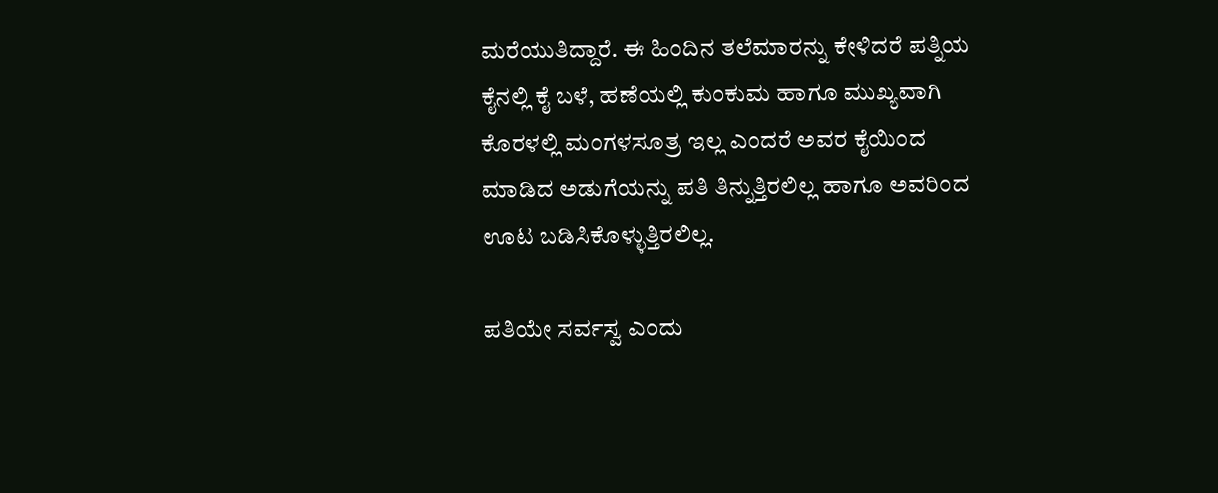ಮರೆಯುತಿದ್ದಾರೆ. ಈ ಹಿಂದಿನ ತಲೆಮಾರನ್ನು ಕೇಳಿದರೆ ಪತ್ನಿಯ ಕೈನಲ್ಲಿ ಕೈ ಬಳೆ, ಹಣೆಯಲ್ಲಿ ಕುಂಕುಮ ಹಾಗೂ ಮುಖ್ಯವಾಗಿ ಕೊರಳಲ್ಲಿ ಮಂಗಳಸೂತ್ರ ಇಲ್ಲ ಎಂದರೆ ಅವರ ಕೈಯಿಂದ ಮಾಡಿದ ಅಡುಗೆಯನ್ನು ಪತಿ ತಿನ್ನುತ್ತಿರಲಿಲ್ಲ ಹಾಗೂ ಅವರಿಂದ ಊಟ ಬಡಿಸಿಕೊಳ್ಳುತ್ತಿರಲಿಲ್ಲ.

ಪತಿಯೇ ಸರ್ವಸ್ವ ಎಂದು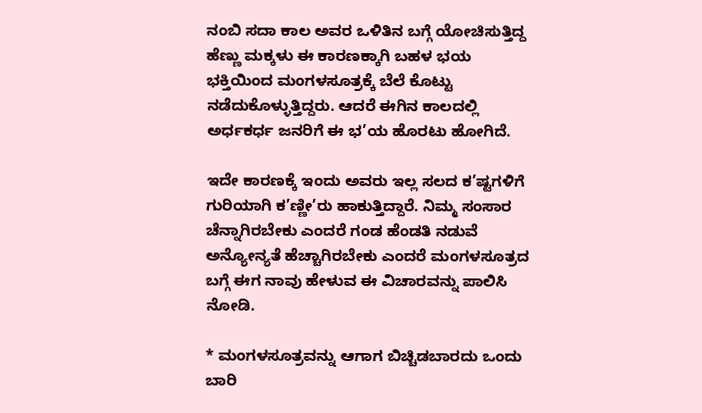ನಂಬಿ ಸದಾ ಕಾಲ ಅವರ ಒಳಿತಿನ ಬಗ್ಗೆ ಯೋಚಿಸುತ್ತಿದ್ದ ಹೆಣ್ಣು ಮಕ್ಕಳು ಈ ಕಾರಣಕ್ಕಾಗಿ ಬಹಳ ಭಯ ಭಕ್ತಿಯಿಂದ ಮಂಗಳಸೂತ್ರಕ್ಕೆ ಬೆಲೆ ಕೊಟ್ಟು ನಡೆದುಕೊಳ್ಳುತ್ತಿದ್ದರು. ಆದರೆ ಈಗಿನ ಕಾಲದಲ್ಲಿ ಅರ್ಧಕರ್ಧ ಜನರಿಗೆ ಈ ಭ’ಯ ಹೊರಟು ಹೋಗಿದೆ.

ಇದೇ ಕಾರಣಕ್ಕೆ ಇಂದು ಅವರು ಇಲ್ಲ ಸಲದ ಕ’ಷ್ಟಗಳಿಗೆ ಗುರಿಯಾಗಿ ಕ’ಣ್ಣೀ’ರು ಹಾಕುತ್ತಿದ್ದಾರೆ. ನಿಮ್ಮ ಸಂಸಾರ ಚೆನ್ನಾಗಿರಬೇಕು ಎಂದರೆ ಗಂಡ ಹೆಂಡತಿ ನಡುವೆ ಅನ್ಯೋನ್ಯತೆ ಹೆಚ್ಚಾಗಿರಬೇಕು ಎಂದರೆ ಮಂಗಳಸೂತ್ರದ ಬಗ್ಗೆ ಈಗ ನಾವು ಹೇಳುವ ಈ ವಿಚಾರವನ್ನು ಪಾಲಿಸಿ ನೋಡಿ.

* ಮಂಗಳಸೂತ್ರವನ್ನು ಆಗಾಗ ಬಿಚ್ಚಿಡಬಾರದು ಒಂದು ಬಾರಿ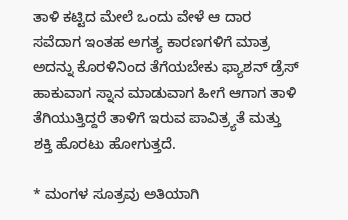ತಾಳಿ ಕಟ್ಟಿದ ಮೇಲೆ ಒಂದು ವೇಳೆ ಆ ದಾರ ಸವೆದಾಗ ಇಂತಹ ಅಗತ್ಯ ಕಾರಣಗಳಿಗೆ ಮಾತ್ರ ಅದನ್ನು ಕೊರಳಿನಿಂದ ತೆಗೆಯಬೇಕು ಫ್ಯಾಶನ್ ಡ್ರೆಸ್ ಹಾಕುವಾಗ ಸ್ನಾನ ಮಾಡುವಾಗ ಹೀಗೆ ಆಗಾಗ ತಾಳಿ ತೆಗಿಯುತ್ತಿದ್ದರೆ ತಾಳಿಗೆ ಇರುವ ಪಾವಿತ್ರ್ಯತೆ ಮತ್ತು ಶಕ್ತಿ ಹೊರಟು ಹೋಗುತ್ತದೆ.

* ಮಂಗಳ ಸೂತ್ರವು ಅತಿಯಾಗಿ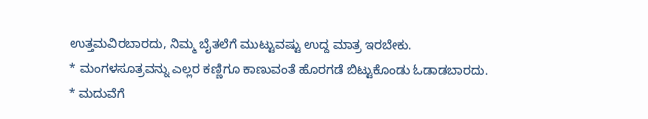ಉತ್ತಮವಿರಬಾರದು, ನಿಮ್ಮ ಬೈತಲೆಗೆ ಮುಟ್ಟುವಷ್ಟು ಉದ್ದ ಮಾತ್ರ ಇರಬೇಕು.
* ಮಂಗಳಸೂತ್ರವನ್ನು ಎಲ್ಲರ ಕಣ್ಣಿಗೂ ಕಾಣುವಂತೆ ಹೊರಗಡೆ ಬಿಟ್ಟುಕೊಂಡು ಓಡಾಡಬಾರದು.
* ಮದುವೆಗೆ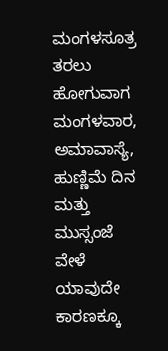ಮಂಗಳಸೂತ್ರ ತರಲು ಹೋಗುವಾಗ ಮಂಗಳವಾರ, ಅಮಾವಾಸ್ಯೆ, ಹುಣ್ಣಿಮೆ ದಿನ ಮತ್ತು ಮುಸ್ಸಂಜೆ ವೇಳೆ ಯಾವುದೇ ಕಾರಣಕ್ಕೂ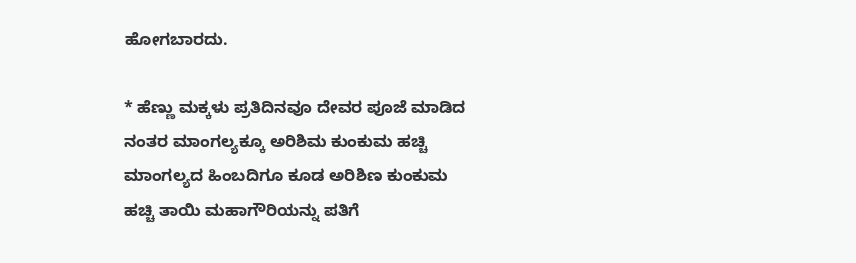ಹೋಗಬಾರದು.

* ಹೆಣ್ಣು ಮಕ್ಕಳು ಪ್ರತಿದಿನವೂ ದೇವರ ಪೂಜೆ ಮಾಡಿದ ನಂತರ ಮಾಂಗಲ್ಯಕ್ಕೂ ಅರಿಶಿಮ ಕುಂಕುಮ ಹಚ್ಚಿ ಮಾಂಗಲ್ಯದ ಹಿಂಬದಿಗೂ ಕೂಡ ಅರಿಶಿಣ ಕುಂಕುಮ ಹಚ್ಚಿ ತಾಯಿ ಮಹಾಗೌರಿಯನ್ನು ಪತಿಗೆ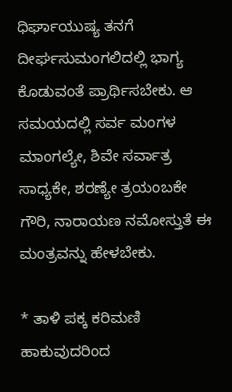ಧಿರ್ಘಾಯುಷ್ಯ ತನಗೆ ದೀರ್ಘಸುಮಂಗಲಿದಲ್ಲಿ ಭಾಗ್ಯ ಕೊಡುವಂತೆ ಪ್ರಾರ್ಥಿಸಬೇಕು. ಆ ಸಮಯದಲ್ಲಿ ಸರ್ವ ಮಂಗಳ ಮಾಂಗಲ್ಯೇ, ಶಿವೇ ಸರ್ವಾತ್ರ ಸಾಧ್ಯಕೇ, ಶರಣ್ಯೇ ತ್ರಯಂಬಕೇ ಗೌರಿ, ನಾರಾಯಣ ನಮೋಸ್ತುತೆ ಈ ಮಂತ್ರವನ್ನು ಹೇಳಬೇಕು.

* ತಾಳಿ ಪಕ್ಕ ಕರಿಮಣಿ ಹಾಕುವುದರಿಂದ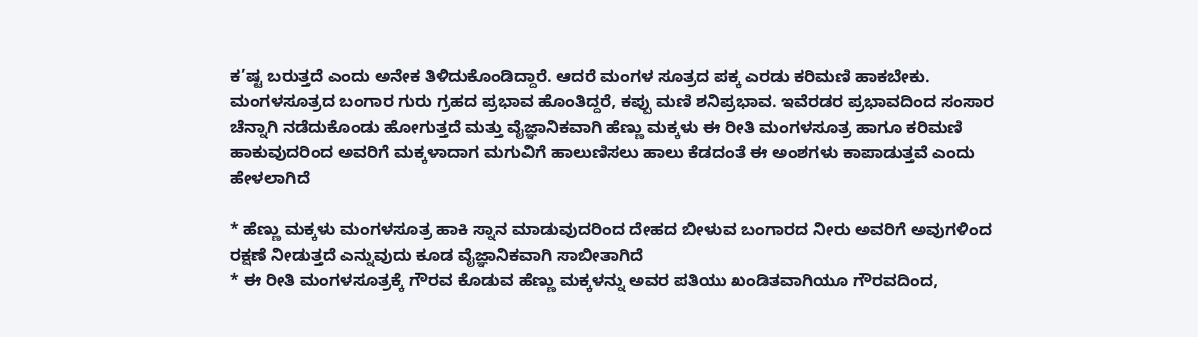ಕ’ಷ್ಟ ಬರುತ್ತದೆ ಎಂದು ಅನೇಕ ತಿಳಿದುಕೊಂಡಿದ್ದಾರೆ. ಆದರೆ ಮಂಗಳ ಸೂತ್ರದ ಪಕ್ಕ ಎರಡು ಕರಿಮಣಿ ಹಾಕಬೇಕು. ಮಂಗಳಸೂತ್ರದ ಬಂಗಾರ ಗುರು ಗ್ರಹದ ಪ್ರಭಾವ ಹೊಂತಿದ್ದರೆ, ಕಪ್ಪು ಮಣಿ ಶನಿಪ್ರಭಾವ. ಇವೆರಡರ ಪ್ರಭಾವದಿಂದ ಸಂಸಾರ ಚೆನ್ನಾಗಿ ನಡೆದುಕೊಂಡು ಹೋಗುತ್ತದೆ ಮತ್ತು ವೈಜ್ಞಾನಿಕವಾಗಿ ಹೆಣ್ಣು ಮಕ್ಕಳು ಈ ರೀತಿ ಮಂಗಳಸೂತ್ರ ಹಾಗೂ ಕರಿಮಣಿ ಹಾಕುವುದರಿಂದ ಅವರಿಗೆ ಮಕ್ಕಳಾದಾಗ ಮಗುವಿಗೆ ಹಾಲುಣಿಸಲು ಹಾಲು ಕೆಡದಂತೆ ಈ ಅಂಶಗಳು ಕಾಪಾಡುತ್ತವೆ ಎಂದು ಹೇಳಲಾಗಿದೆ

* ಹೆಣ್ಣು ಮಕ್ಕಳು ಮಂಗಳಸೂತ್ರ ಹಾಕಿ ಸ್ನಾನ ಮಾಡುವುದರಿಂದ ದೇಹದ ಬೀಳುವ ಬಂಗಾರದ ನೀರು ಅವರಿಗೆ ಅವುಗಳಿಂದ ರಕ್ಷಣೆ ನೀಡುತ್ತದೆ ಎನ್ನುವುದು ಕೂಡ ವೈಜ್ಞಾನಿಕವಾಗಿ ಸಾಬೀತಾಗಿದೆ
* ಈ ರೀತಿ ಮಂಗಳಸೂತ್ರಕ್ಕೆ ಗೌರವ ಕೊಡುವ ಹೆಣ್ಣು ಮಕ್ಕಳನ್ನು ಅವರ ಪತಿಯು ಖಂಡಿತವಾಗಿಯೂ ಗೌರವದಿಂದ,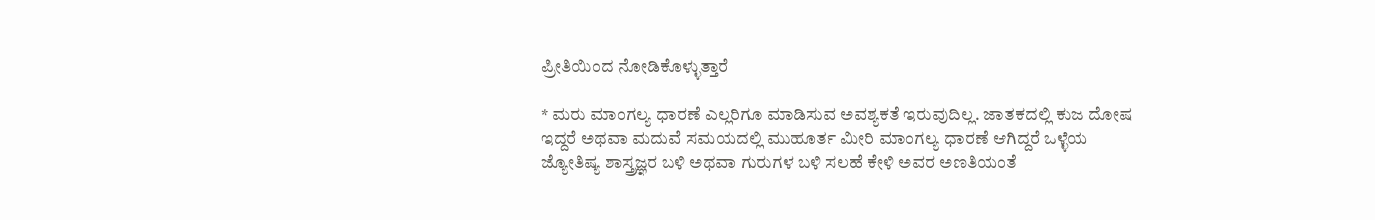ಪ್ರೀತಿಯಿಂದ ನೋಡಿಕೊಳ್ಳುತ್ತಾರೆ

* ಮರು ಮಾಂಗಲ್ಯ ಧಾರಣೆ ಎಲ್ಲರಿಗೂ ಮಾಡಿಸುವ ಅವಶ್ಯಕತೆ ಇರುವುದಿಲ್ಲ. ಜಾತಕದಲ್ಲಿ ಕುಜ ದೋಷ ಇದ್ದರೆ ಅಥವಾ ಮದುವೆ ಸಮಯದಲ್ಲಿ ಮುಹೂರ್ತ ಮೀರಿ ಮಾಂಗಲ್ಯ ಧಾರಣೆ ಆಗಿದ್ದರೆ ಒಳ್ಳೆಯ ಜ್ಯೋತಿಷ್ಯ ಶಾಸ್ತ್ರಜ್ಞರ ಬಳಿ ಅಥವಾ ಗುರುಗಳ ಬಳಿ ಸಲಹೆ ಕೇಳಿ ಅವರ ಅಣತಿಯಂತೆ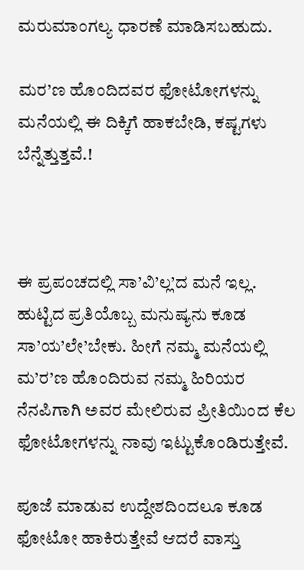ಮರುಮಾಂಗಲ್ಯ ಧಾರಣೆ ಮಾಡಿಸಬಹುದು.

ಮರ’ಣ ಹೊಂದಿದವರ ಫೋಟೋಗಳನ್ನು ಮನೆಯಲ್ಲಿ ಈ ದಿಕ್ಕಿಗೆ ಹಾಕಬೇಡಿ, ಕಷ್ಟಗಳು ಬೆನ್ನೆತ್ತುತ್ತವೆ.!



ಈ ಪ್ರಪಂಚದಲ್ಲಿ ಸಾ’ವಿ’ಲ್ಲ’ದ ಮನೆ ಇಲ್ಲ. ಹುಟ್ಟಿದ ಪ್ರತಿಯೊಬ್ಬ ಮನುಷ್ಯನು ಕೂಡ ಸಾ’ಯ’ಲೇ’ಬೇಕು. ಹೀಗೆ ನಮ್ಮ ಮನೆಯಲ್ಲಿ ಮ’ರ’ಣ ಹೊಂದಿರುವ ನಮ್ಮ ಹಿರಿಯರ ನೆನಪಿಗಾಗಿ ಅವರ ಮೇಲಿರುವ ಪ್ರೀತಿಯಿಂದ ಕೆಲ ಫೋಟೋಗಳನ್ನು ನಾವು ಇಟ್ಟುಕೊಂಡಿರುತ್ತೇವೆ.

ಪೂಜೆ ಮಾಡುವ ಉದ್ದೇಶದಿಂದಲೂ ಕೂಡ ಫೋಟೋ ಹಾಕಿರುತ್ತೇವೆ ಆದರೆ ವಾಸ್ತು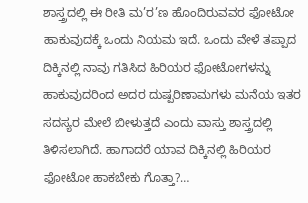ಶಾಸ್ತ್ರದಲ್ಲಿ ಈ ರೀತಿ ಮ’ರ’ಣ ಹೊಂದಿರುವವರ ಫೋಟೋ ಹಾಕುವುದಕ್ಕೆ ಒಂದು ನಿಯಮ ಇದೆ. ಒಂದು ವೇಳೆ ತಪ್ಪಾದ ದಿಕ್ಕಿನಲ್ಲಿ ನಾವು ಗತಿಸಿದ ಹಿರಿಯರ ಫೋಟೋಗಳನ್ನು ಹಾಕುವುದರಿಂದ ಅದರ ದುಷ್ಪರಿಣಾಮಗಳು ಮನೆಯ ಇತರ ಸದಸ್ಯರ ಮೇಲೆ ಬೀಳುತ್ತದೆ ಎಂದು ವಾಸ್ತು ಶಾಸ್ತ್ರದಲ್ಲಿ ತಿಳಿಸಲಾಗಿದೆ. ಹಾಗಾದರೆ ಯಾವ ದಿಕ್ಕಿನಲ್ಲಿ ಹಿರಿಯರ ಫೋಟೋ ಹಾಕಬೇಕು ಗೊತ್ತಾ?…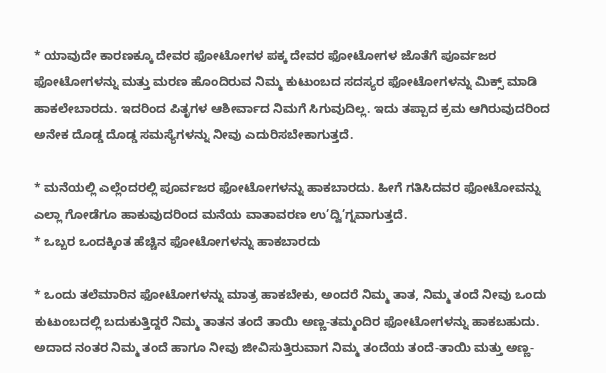* ಯಾವುದೇ ಕಾರಣಕ್ಕೂ ದೇವರ ಫೋಟೋಗಳ ಪಕ್ಕ ದೇವರ ಫೋಟೋಗಳ ಜೊತೆಗೆ ಪೂರ್ವಜರ ಫೋಟೋಗಳನ್ನು ಮತ್ತು ಮರಣ ಹೊಂದಿರುವ ನಿಮ್ಮ ಕುಟುಂಬದ ಸದಸ್ಯರ ಫೋಟೋಗಳನ್ನು ಮಿಕ್ಸ್ ಮಾಡಿ ಹಾಕಲೇಬಾರದು. ಇದರಿಂದ ಪಿತೃಗಳ ಆಶೀರ್ವಾದ ನಿಮಗೆ ಸಿಗುವುದಿಲ್ಲ. ಇದು ತಪ್ಪಾದ ಕ್ರಮ ಆಗಿರುವುದರಿಂದ ಅನೇಕ ದೊಡ್ಡ ದೊಡ್ಡ ಸಮಸ್ಯೆಗಳನ್ನು ನೀವು ಎದುರಿಸಬೇಕಾಗುತ್ತದೆ.

* ಮನೆಯಲ್ಲಿ ಎಲ್ಲೆಂದರಲ್ಲಿ ಪೂರ್ವಜರ ಫೋಟೋಗಳನ್ನು ಹಾಕಬಾರದು. ಹೀಗೆ ಗತಿಸಿದವರ ಫೋಟೋವನ್ನು ಎಲ್ಲಾ ಗೋಡೆಗೂ ಹಾಕುವುದರಿಂದ ಮನೆಯ ವಾತಾವರಣ ಉ’ದ್ವಿ’ಗ್ನವಾಗುತ್ತದೆ.
* ಒಬ್ಬರ ಒಂದಕ್ಕಿಂತ ಹೆಚ್ಚಿನ ಫೋಟೋಗಳನ್ನು ಹಾಕಬಾರದು

* ಒಂದು ತಲೆಮಾರಿನ ಫೋಟೋಗಳನ್ನು ಮಾತ್ರ ಹಾಕಬೇಕು, ಅಂದರೆ ನಿಮ್ಮ ತಾತ, ನಿಮ್ಮ ತಂದೆ ನೀವು ಒಂದು ಕುಟುಂಬದಲ್ಲಿ ಬದುಕುತ್ತಿದ್ದರೆ ನಿಮ್ಮ ತಾತನ ತಂದೆ ತಾಯಿ ಅಣ್ಣ-ತಮ್ಮಂದಿರ ಫೋಟೋಗಳನ್ನು ಹಾಕಬಹುದು. ಅದಾದ ನಂತರ ನಿಮ್ಮ ತಂದೆ ಹಾಗೂ ನೀವು ಜೀವಿಸುತ್ತಿರುವಾಗ ನಿಮ್ಮ ತಂದೆಯ ತಂದೆ-ತಾಯಿ ಮತ್ತು ಅಣ್ಣ-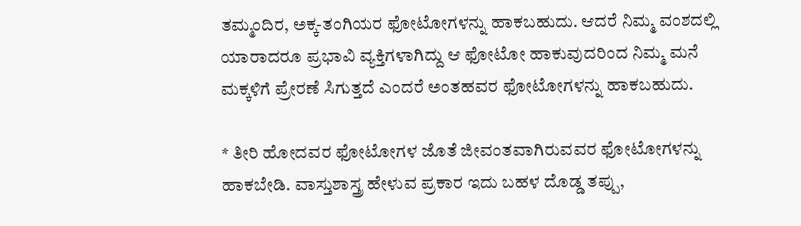ತಮ್ಮಂದಿರ, ಅಕ್ಕ-ತಂಗಿಯರ ಫೋಟೋಗಳನ್ನು ಹಾಕಬಹುದು. ಆದರೆ ನಿಮ್ಮ ವಂಶದಲ್ಲಿ ಯಾರಾದರೂ ಪ್ರಭಾವಿ ವ್ಯಕ್ತಿಗಳಾಗಿದ್ದು ಆ ಫೋಟೋ ಹಾಕುವುದರಿಂದ ನಿಮ್ಮ ಮನೆ ಮಕ್ಕಳಿಗೆ ಪ್ರೇರಣೆ ಸಿಗುತ್ತದೆ ಎಂದರೆ ಅಂತಹವರ ಫೋಟೋಗಳನ್ನು ಹಾಕಬಹುದು.

* ತೀರಿ ಹೋದವರ ಫೋಟೋಗಳ ಜೊತೆ ಜೀವಂತವಾಗಿರುವವರ ಫೋಟೋಗಳನ್ನು ಹಾಕಬೇಡಿ. ವಾಸ್ತುಶಾಸ್ತ್ರ ಹೇಳುವ ಪ್ರಕಾರ ಇದು ಬಹಳ ದೊಡ್ಡ ತಪ್ಪು,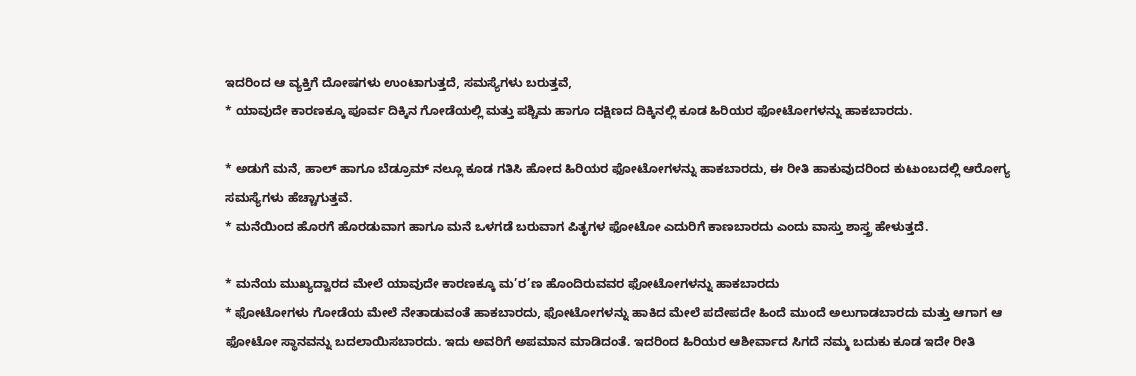ಇದರಿಂದ ಆ ವ್ಯಕ್ತಿಗೆ ದೋಷಗಳು ಉಂಟಾಗುತ್ತದೆ, ಸಮಸ್ಯೆಗಳು ಬರುತ್ತವೆ,
* ಯಾವುದೇ ಕಾರಣಕ್ಕೂ ಪೂರ್ವ ದಿಕ್ಕಿನ ಗೋಡೆಯಲ್ಲಿ ಮತ್ತು ಪಶ್ಚಿಮ ಹಾಗೂ ದಕ್ಷಿಣದ ದಿಕ್ಕಿನಲ್ಲಿ ಕೂಡ ಹಿರಿಯರ ಫೋಟೋಗಳನ್ನು ಹಾಕಬಾರದು.

* ಅಡುಗೆ ಮನೆ, ಹಾಲ್ ಹಾಗೂ ಬೆಡ್ರೂಮ್ ನಲ್ಲೂ ಕೂಡ ಗತಿಸಿ ಹೋದ ಹಿರಿಯರ ಫೋಟೋಗಳನ್ನು ಹಾಕಬಾರದು, ಈ ರೀತಿ ಹಾಕುವುದರಿಂದ ಕುಟುಂಬದಲ್ಲಿ ಆರೋಗ್ಯ ಸಮಸ್ಯೆಗಳು ಹೆಚ್ಚಾಗುತ್ತವೆ.
* ಮನೆಯಿಂದ ಹೊರಗೆ ಹೊರಡುವಾಗ ಹಾಗೂ ಮನೆ ಒಳಗಡೆ ಬರುವಾಗ ಪಿತೃಗಳ ಫೋಟೋ ಎದುರಿಗೆ ಕಾಣಬಾರದು ಎಂದು ವಾಸ್ತು ಶಾಸ್ತ್ರ ಹೇಳುತ್ತದೆ.

* ಮನೆಯ ಮುಖ್ಯದ್ವಾರದ ಮೇಲೆ ಯಾವುದೇ ಕಾರಣಕ್ಕೂ ಮ’ರ’ಣ ಹೊಂದಿರುವವರ ಫೋಟೋಗಳನ್ನು ಹಾಕಬಾರದು
* ಫೋಟೋಗಳು ಗೋಡೆಯ ಮೇಲೆ ನೇತಾಡುವಂತೆ ಹಾಕಬಾರದು, ಫೋಟೋಗಳನ್ನು ಹಾಕಿದ ಮೇಲೆ ಪದೇಪದೇ ಹಿಂದೆ ಮುಂದೆ ಅಲುಗಾಡಬಾರದು ಮತ್ತು ಆಗಾಗ ಆ ಫೋಟೋ ಸ್ಥಾನವನ್ನು ಬದಲಾಯಿಸಬಾರದು. ಇದು ಅವರಿಗೆ ಅಪಮಾನ ಮಾಡಿದಂತೆ. ಇದರಿಂದ ಹಿರಿಯರ ಆಶೀರ್ವಾದ ಸಿಗದೆ ನಮ್ಮ ಬದುಕು ಕೂಡ ಇದೇ ರೀತಿ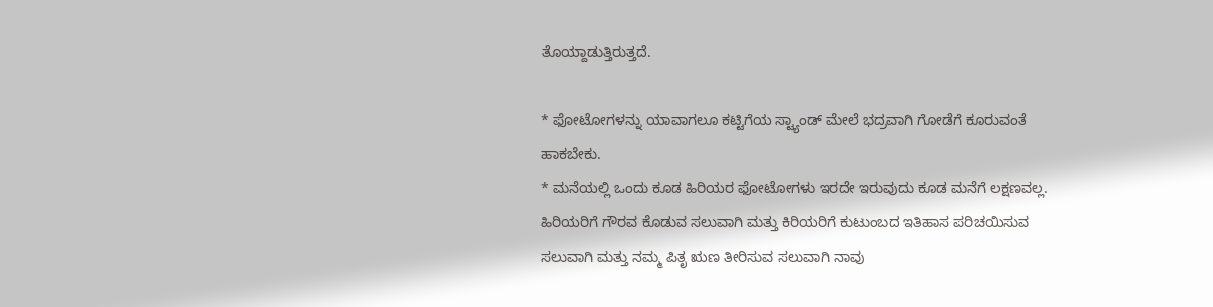ತೊಯ್ದಾಡುತ್ತಿರುತ್ತದೆ.

* ಫೋಟೋಗಳನ್ನು ಯಾವಾಗಲೂ ಕಟ್ಟಿಗೆಯ ಸ್ಟ್ಯಾಂಡ್ ಮೇಲೆ ಭದ್ರವಾಗಿ ಗೋಡೆಗೆ ಕೂರುವಂತೆ ಹಾಕಬೇಕು.
* ಮನೆಯಲ್ಲಿ ಒಂದು ಕೂಡ ಹಿರಿಯರ ಫೋಟೋಗಳು ಇರದೇ ಇರುವುದು ಕೂಡ ಮನೆಗೆ ಲಕ್ಷಣವಲ್ಲ. ಹಿರಿಯರಿಗೆ ಗೌರವ ಕೊಡುವ ಸಲುವಾಗಿ ಮತ್ತು ಕಿರಿಯರಿಗೆ ಕುಟುಂಬದ ಇತಿಹಾಸ ಪರಿಚಯಿಸುವ ಸಲುವಾಗಿ ಮತ್ತು ನಮ್ಮ ಪಿತೃ ಋಣ ತೀರಿಸುವ ಸಲುವಾಗಿ ನಾವು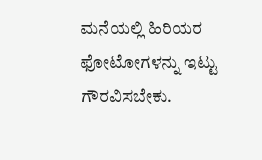ಮನೆಯಲ್ಲಿ ಹಿರಿಯರ ಫೋಟೋಗಳನ್ನು ಇಟ್ಟು ಗೌರವಿಸಬೇಕು.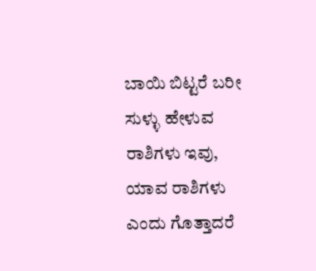ಬಾಯಿ ಬಿಟ್ಟರೆ ಬರೀ ಸುಳ್ಳು ಹೇಳುವ ರಾಶಿಗಳು ಇವು, ಯಾವ ರಾಶಿಗಳು ಎಂದು ಗೊತ್ತಾದರೆ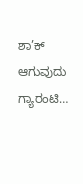ಶಾ’ಕ್ ಆಗುವುದು ಗ್ಯಾರಂಟಿ…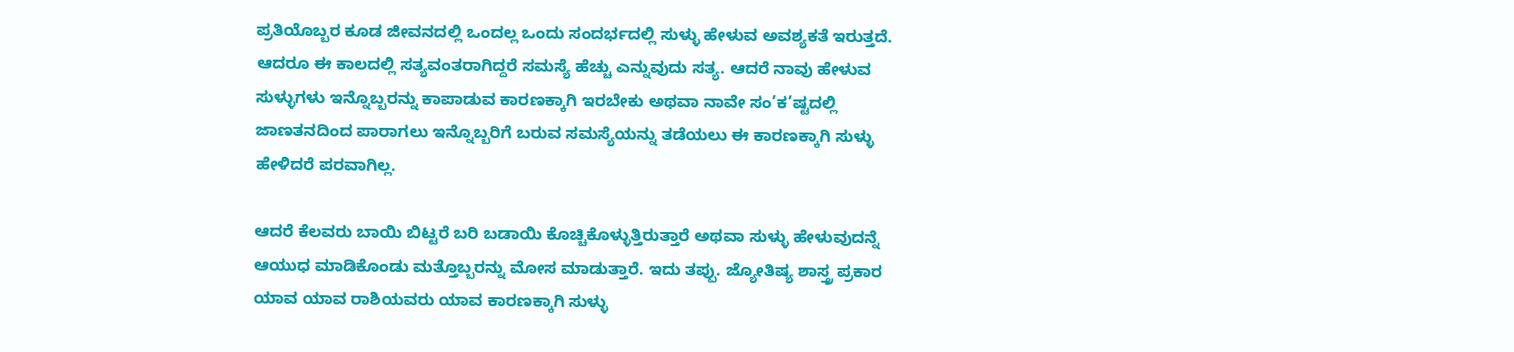ಪ್ರತಿಯೊಬ್ಬರ ಕೂಡ ಜೀವನದಲ್ಲಿ ಒಂದಲ್ಲ ಒಂದು ಸಂದರ್ಭದಲ್ಲಿ ಸುಳ್ಳು ಹೇಳುವ ಅವಶ್ಯಕತೆ ಇರುತ್ತದೆ. ಆದರೂ ಈ ಕಾಲದಲ್ಲಿ ಸತ್ಯವಂತರಾಗಿದ್ದರೆ ಸಮಸ್ಯೆ ಹೆಚ್ಚು ಎನ್ನುವುದು ಸತ್ಯ. ಆದರೆ ನಾವು ಹೇಳುವ ಸುಳ್ಳುಗಳು ಇನ್ನೊಬ್ಬರನ್ನು ಕಾಪಾಡುವ ಕಾರಣಕ್ಕಾಗಿ ಇರಬೇಕು ಅಥವಾ ನಾವೇ ಸಂ’ಕ’ಷ್ಟದಲ್ಲಿ ಜಾಣತನದಿಂದ ಪಾರಾಗಲು ಇನ್ನೊಬ್ಬರಿಗೆ ಬರುವ ಸಮಸ್ಯೆಯನ್ನು ತಡೆಯಲು ಈ ಕಾರಣಕ್ಕಾಗಿ ಸುಳ್ಳು ಹೇಳಿದರೆ ಪರವಾಗಿಲ್ಲ.

ಆದರೆ ಕೆಲವರು ಬಾಯಿ ಬಿಟ್ಟರೆ ಬರಿ ಬಡಾಯಿ ಕೊಚ್ಚಿಕೊಳ್ಳುತ್ತಿರುತ್ತಾರೆ ಅಥವಾ ಸುಳ್ಳು ಹೇಳುವುದನ್ನೆ ಆಯುಧ ಮಾಡಿಕೊಂಡು ಮತ್ತೊಬ್ಬರನ್ನು ಮೋಸ ಮಾಡುತ್ತಾರೆ. ಇದು ತಪ್ಪು. ಜ್ಯೋತಿಷ್ಯ ಶಾಸ್ತ್ರ ಪ್ರಕಾರ ಯಾವ ಯಾವ ರಾಶಿಯವರು ಯಾವ ಕಾರಣಕ್ಕಾಗಿ ಸುಳ್ಳು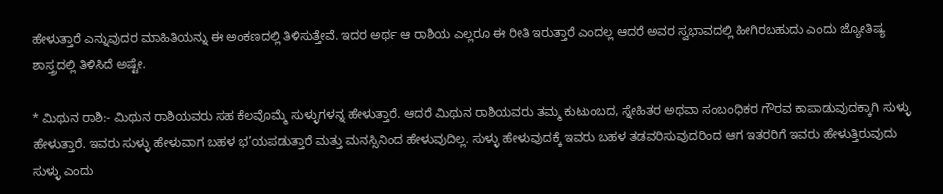ಹೇಳುತ್ತಾರೆ ಎನ್ನುವುದರ ಮಾಹಿತಿಯನ್ನು ಈ ಅಂಕಣದಲ್ಲಿ ತಿಳಿಸುತ್ತೇವೆ. ಇದರ ಅರ್ಥ ಆ ರಾಶಿಯ ಎಲ್ಲರೂ ಈ ರೀತಿ ಇರುತ್ತಾರೆ ಎಂದಲ್ಲ ಆದರೆ ಅವರ ಸ್ವಭಾವದಲ್ಲಿ ಹೀಗಿರಬಹುದು ಎಂದು ಜ್ಯೋತಿಷ್ಯ ಶಾಸ್ತ್ರದಲ್ಲಿ ತಿಳಿಸಿದೆ ಅಷ್ಟೇ.

* ಮಿಥುನ ರಾಶಿ:- ಮಿಥುನ ರಾಶಿಯವರು ಸಹ ಕೆಲವೊಮ್ಮೆ ಸುಳ್ಳುಗಳನ್ನ ಹೇಳುತ್ತಾರೆ. ಆದರೆ ಮಿಥುನ ರಾಶಿಯವರು ತಮ್ಮ ಕುಟುಂಬದ, ಸ್ನೇಹಿತರ ಅಥವಾ ಸಂಬಂಧಿಕರ ಗೌರವ ಕಾಪಾಡುವುದಕ್ಕಾಗಿ ಸುಳ್ಳು ಹೇಳುತ್ತಾರೆ. ಇವರು ಸುಳ್ಳು ಹೇಳುವಾಗ ಬಹಳ ಭ’ಯಪಡುತ್ತಾರೆ ಮತ್ತು ಮನಸ್ಸಿನಿಂದ ಹೇಳುವುದಿಲ್ಲ. ಸುಳ್ಳು ಹೇಳುವುದಕ್ಕೆ ಇವರು ಬಹಳ ತಡವರಿಸುವುದರಿಂದ ಆಗ ಇತರರಿಗೆ ಇವರು ಹೇಳುತ್ತಿರುವುದು ಸುಳ್ಳು ಎಂದು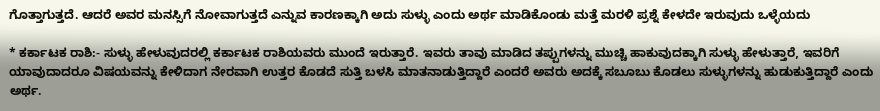ಗೊತ್ತಾಗುತ್ತದೆ. ಆದರೆ ಅವರ ಮನಸ್ಸಿಗೆ ನೋವಾಗುತ್ತದೆ ಎನ್ನುವ ಕಾರಣಕ್ಕಾಗಿ ಅದು ಸುಳ್ಳು ಎಂದು ಅರ್ಥ ಮಾಡಿಕೊಂಡು ಮತ್ತೆ ಮರಳಿ ಪ್ರಶ್ನೆ ಕೇಳದೇ ಇರುವುದು ಒಳ್ಳೆಯದು

* ಕರ್ಕಾಟಕ ರಾಶಿ:- ಸುಳ್ಳು ಹೇಳುವುದರಲ್ಲಿ ಕರ್ಕಾಟಕ ರಾಶಿಯವರು ಮುಂದೆ ಇರುತ್ತಾರೆ. ಇವರು ತಾವು ಮಾಡಿದ ತಪ್ಪುಗಳನ್ನು ಮುಚ್ಚಿ ಹಾಕುವುದಕ್ಕಾಗಿ ಸುಳ್ಳು ಹೇಳುತ್ತಾರೆ, ಇವರಿಗೆ ಯಾವುದಾದರೂ ವಿಷಯವನ್ನು ಕೇಳಿದಾಗ ನೇರವಾಗಿ ಉತ್ತರ ಕೊಡದೆ ಸುತ್ತಿ ಬಳಸಿ ಮಾತನಾಡುತ್ತಿದ್ದಾರೆ ಎಂದರೆ ಅವರು ಅದಕ್ಕೆ ಸಬೂಬು ಕೊಡಲು ಸುಳ್ಳುಗಳನ್ನು ಹುಡುಕುತ್ತಿದ್ದಾರೆ ಎಂದು ಅರ್ಥ.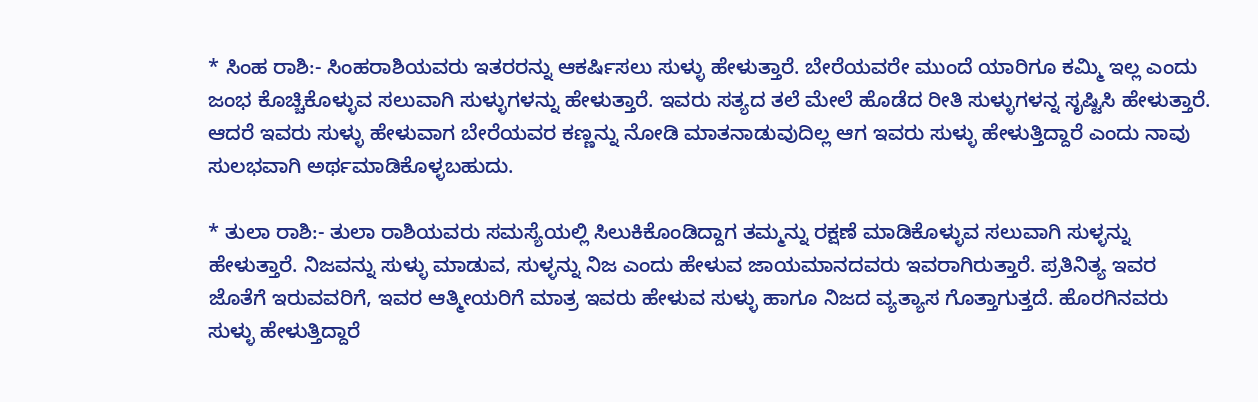* ಸಿಂಹ ರಾಶಿ:- ಸಿಂಹರಾಶಿಯವರು ಇತರರನ್ನು ಆಕರ್ಷಿಸಲು ಸುಳ್ಳು ಹೇಳುತ್ತಾರೆ. ಬೇರೆಯವರೇ ಮುಂದೆ ಯಾರಿಗೂ ಕಮ್ಮಿ ಇಲ್ಲ ಎಂದು ಜಂಭ ಕೊಚ್ಚಿಕೊಳ್ಳುವ ಸಲುವಾಗಿ ಸುಳ್ಳುಗಳನ್ನು ಹೇಳುತ್ತಾರೆ. ಇವರು ಸತ್ಯದ ತಲೆ ಮೇಲೆ ಹೊಡೆದ ರೀತಿ ಸುಳ್ಳುಗಳನ್ನ ಸೃಷ್ಟಿಸಿ ಹೇಳುತ್ತಾರೆ. ಆದರೆ ಇವರು ಸುಳ್ಳು ಹೇಳುವಾಗ ಬೇರೆಯವರ ಕಣ್ಣನ್ನು ನೋಡಿ ಮಾತನಾಡುವುದಿಲ್ಲ ಆಗ ಇವರು ಸುಳ್ಳು ಹೇಳುತ್ತಿದ್ದಾರೆ ಎಂದು ನಾವು ಸುಲಭವಾಗಿ ಅರ್ಥಮಾಡಿಕೊಳ್ಳಬಹುದು.

* ತುಲಾ ರಾಶಿ:- ತುಲಾ ರಾಶಿಯವರು ಸಮಸ್ಯೆಯಲ್ಲಿ ಸಿಲುಕಿಕೊಂಡಿದ್ದಾಗ ತಮ್ಮನ್ನು ರಕ್ಷಣೆ ಮಾಡಿಕೊಳ್ಳುವ ಸಲುವಾಗಿ ಸುಳ್ಳನ್ನು ಹೇಳುತ್ತಾರೆ. ನಿಜವನ್ನು ಸುಳ್ಳು ಮಾಡುವ, ಸುಳ್ಳನ್ನು ನಿಜ ಎಂದು ಹೇಳುವ ಜಾಯಮಾನದವರು ಇವರಾಗಿರುತ್ತಾರೆ. ಪ್ರತಿನಿತ್ಯ ಇವರ ಜೊತೆಗೆ ಇರುವವರಿಗೆ, ಇವರ ಆತ್ಮೀಯರಿಗೆ ಮಾತ್ರ ಇವರು ಹೇಳುವ ಸುಳ್ಳು ಹಾಗೂ ನಿಜದ ವ್ಯತ್ಯಾಸ ಗೊತ್ತಾಗುತ್ತದೆ. ಹೊರಗಿನವರು ಸುಳ್ಳು ಹೇಳುತ್ತಿದ್ದಾರೆ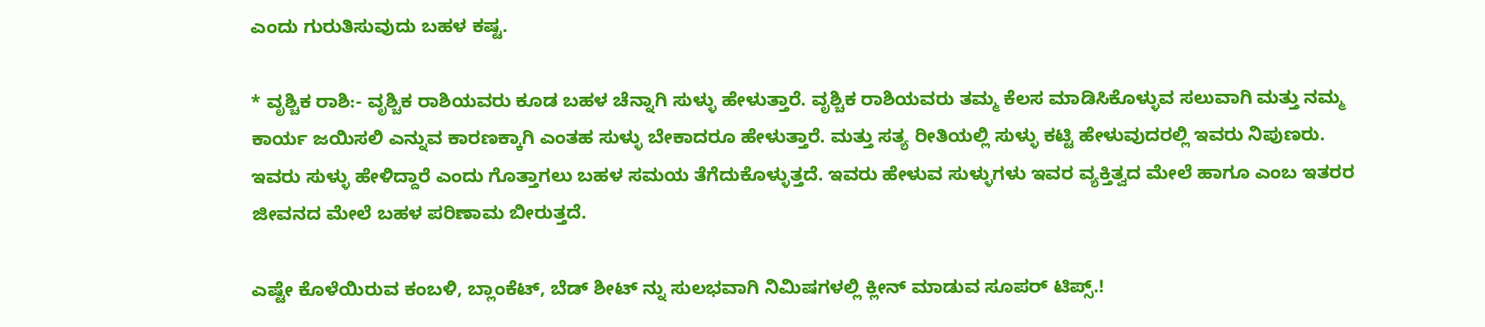ಎಂದು ಗುರುತಿಸುವುದು ಬಹಳ ಕಷ್ಟ.

* ವೃಶ್ಚಿಕ ರಾಶಿ:- ವೃಶ್ಚಿಕ ರಾಶಿಯವರು ಕೂಡ ಬಹಳ ಚೆನ್ನಾಗಿ ಸುಳ್ಳು ಹೇಳುತ್ತಾರೆ. ವೃಶ್ಚಿಕ ರಾಶಿಯವರು ತಮ್ಮ ಕೆಲಸ ಮಾಡಿಸಿಕೊಳ್ಳುವ ಸಲುವಾಗಿ ಮತ್ತು ನಮ್ಮ ಕಾರ್ಯ ಜಯಿಸಲಿ ಎನ್ನುವ ಕಾರಣಕ್ಕಾಗಿ ಎಂತಹ ಸುಳ್ಳು ಬೇಕಾದರೂ ಹೇಳುತ್ತಾರೆ. ಮತ್ತು ಸತ್ಯ ರೀತಿಯಲ್ಲಿ ಸುಳ್ಳು ಕಟ್ಟಿ ಹೇಳುವುದರಲ್ಲಿ ಇವರು ನಿಪುಣರು. ಇವರು ಸುಳ್ಳು ಹೇಳಿದ್ದಾರೆ ಎಂದು ಗೊತ್ತಾಗಲು ಬಹಳ ಸಮಯ ತೆಗೆದುಕೊಳ್ಳುತ್ತದೆ. ಇವರು ಹೇಳುವ ಸುಳ್ಳುಗಳು ಇವರ ವ್ಯಕ್ತಿತ್ವದ ಮೇಲೆ ಹಾಗೂ ಎಂಬ ಇತರರ ಜೀವನದ ಮೇಲೆ ಬಹಳ ಪರಿಣಾಮ ಬೀರುತ್ತದೆ.

ಎಷ್ಟೇ ಕೊಳೆಯಿರುವ ಕಂಬಳಿ, ಬ್ಲಾಂಕೆಟ್, ಬೆಡ್ ಶೀಟ್ ನ್ನು ಸುಲಭವಾಗಿ ನಿಮಿಷಗಳಲ್ಲಿ ಕ್ಲೀನ್ ಮಾಡುವ ಸೂಪರ್ ಟಿಪ್ಸ್.!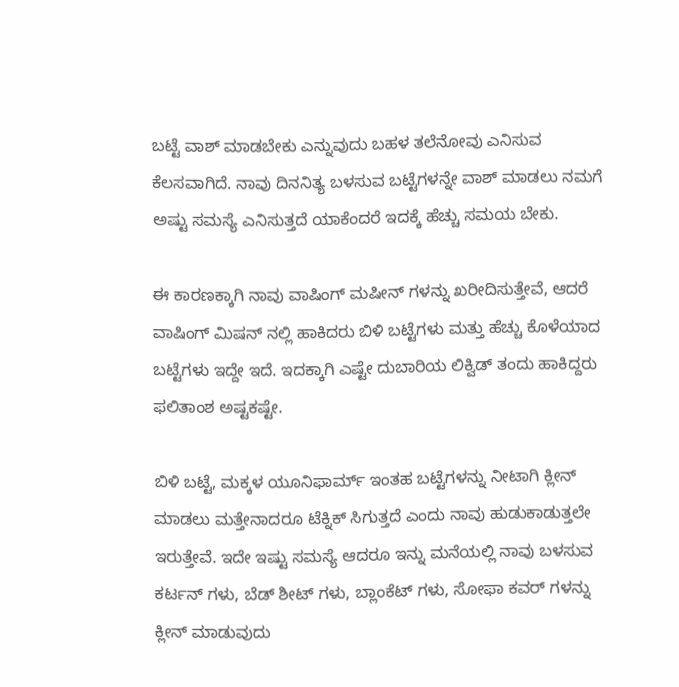ಬಟ್ಟೆ ವಾಶ್ ಮಾಡಬೇಕು ಎನ್ನುವುದು ಬಹಳ ತಲೆನೋವು ಎನಿಸುವ ಕೆಲಸವಾಗಿದೆ. ನಾವು ದಿನನಿತ್ಯ ಬಳಸುವ ಬಟ್ಟೆಗಳನ್ನೇ ವಾಶ್ ಮಾಡಲು ನಮಗೆ ಅಷ್ಟು ಸಮಸ್ಯೆ ಎನಿಸುತ್ತದೆ ಯಾಕೆಂದರೆ ಇದಕ್ಕೆ ಹೆಚ್ಚು ಸಮಯ ಬೇಕು.

ಈ ಕಾರಣಕ್ಕಾಗಿ ನಾವು ವಾಷಿಂಗ್ ಮಷೀನ್ ಗಳನ್ನು ಖರೀದಿಸುತ್ತೇವೆ, ಆದರೆ ವಾಷಿಂಗ್ ಮಿಷನ್ ನಲ್ಲಿ ಹಾಕಿದರು ಬಿಳಿ ಬಟ್ಟೆಗಳು ಮತ್ತು ಹೆಚ್ಚು ಕೊಳೆಯಾದ ಬಟ್ಟೆಗಳು ಇದ್ದೇ ಇದೆ. ಇದಕ್ಕಾಗಿ ಎಷ್ಟೇ ದುಬಾರಿಯ ಲಿಕ್ವಿಡ್ ತಂದು ಹಾಕಿದ್ದರು ಫಲಿತಾಂಶ ಅಷ್ಟಕಷ್ಟೇ.

ಬಿಳಿ ಬಟ್ಟೆ, ಮಕ್ಕಳ ಯೂನಿಫಾರ್ಮ್ ಇಂತಹ ಬಟ್ಟೆಗಳನ್ನು ನೀಟಾಗಿ ಕ್ಲೀನ್ ಮಾಡಲು ಮತ್ತೇನಾದರೂ ಟೆಕ್ನಿಕ್ ಸಿಗುತ್ತದೆ ಎಂದು ನಾವು ಹುಡುಕಾಡುತ್ತಲೇ ಇರುತ್ತೇವೆ. ಇದೇ ಇಷ್ಟು ಸಮಸ್ಯೆ ಆದರೂ ಇನ್ನು ಮನೆಯಲ್ಲಿ ನಾವು ಬಳಸುವ ಕರ್ಟನ್ ಗಳು, ಬೆಡ್ ಶೀಟ್ ಗಳು, ಬ್ಲಾಂಕೆಟ್ ಗಳು, ಸೋಫಾ ಕವರ್ ಗಳನ್ನು ಕ್ಲೀನ್ ಮಾಡುವುದು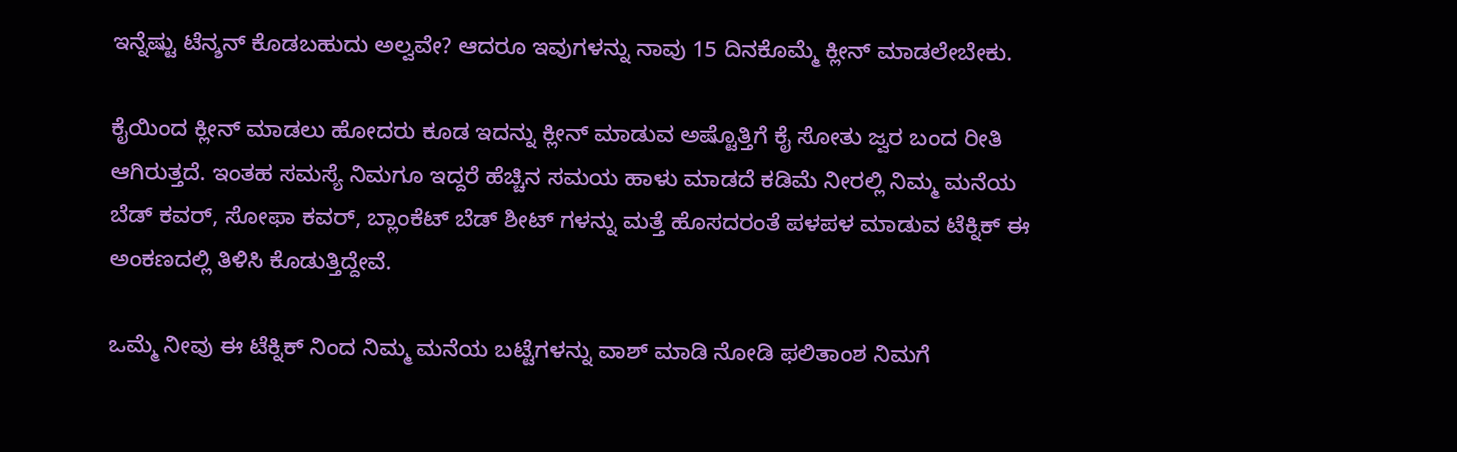ಇನ್ನೆಷ್ಟು ಟೆನ್ಶನ್ ಕೊಡಬಹುದು ಅಲ್ವವೇ? ಆದರೂ ಇವುಗಳನ್ನು ನಾವು 15 ದಿನಕೊಮ್ಮೆ ಕ್ಲೀನ್ ಮಾಡಲೇಬೇಕು.

ಕೈಯಿಂದ ಕ್ಲೀನ್ ಮಾಡಲು ಹೋದರು ಕೂಡ ಇದನ್ನು ಕ್ಲೀನ್ ಮಾಡುವ ಅಷ್ಟೊತ್ತಿಗೆ ಕೈ ಸೋತು ಜ್ವರ ಬಂದ ರೀತಿ ಆಗಿರುತ್ತದೆ. ಇಂತಹ ಸಮಸ್ಯೆ ನಿಮಗೂ ಇದ್ದರೆ ಹೆಚ್ಚಿನ ಸಮಯ ಹಾಳು ಮಾಡದೆ ಕಡಿಮೆ ನೀರಲ್ಲಿ ನಿಮ್ಮ ಮನೆಯ ಬೆಡ್ ಕವರ್, ಸೋಫಾ ಕವರ್, ಬ್ಲಾಂಕೆಟ್ ಬೆಡ್ ಶೀಟ್ ಗಳನ್ನು ಮತ್ತೆ ಹೊಸದರಂತೆ ಪಳಪಳ ಮಾಡುವ ಟೆಕ್ನಿಕ್ ಈ ಅಂಕಣದಲ್ಲಿ ತಿಳಿಸಿ ಕೊಡುತ್ತಿದ್ದೇವೆ.

ಒಮ್ಮೆ ನೀವು ಈ ಟೆಕ್ನಿಕ್ ನಿಂದ ನಿಮ್ಮ ಮನೆಯ ಬಟ್ಟೆಗಳನ್ನು ವಾಶ್ ಮಾಡಿ ನೋಡಿ ಫಲಿತಾಂಶ ನಿಮಗೆ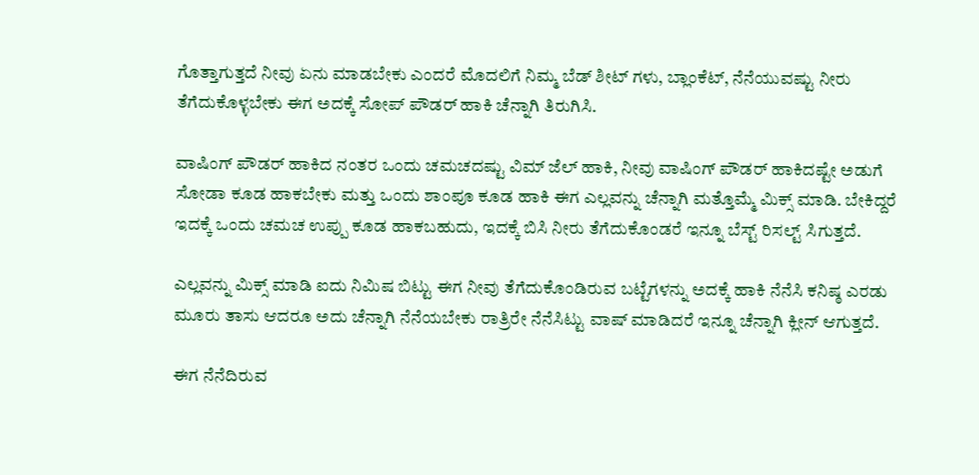ಗೊತ್ತಾಗುತ್ತದೆ ನೀವು ಏನು ಮಾಡಬೇಕು ಎಂದರೆ ಮೊದಲಿಗೆ ನಿಮ್ಮ ಬೆಡ್ ಶೀಟ್ ಗಳು, ಬ್ಲಾಂಕೆಟ್, ನೆನೆಯುವಷ್ಟು ನೀರು ತೆಗೆದುಕೊಳ್ಳಬೇಕು ಈಗ ಅದಕ್ಕೆ ಸೋಪ್ ಪೌಡರ್ ಹಾಕಿ ಚೆನ್ನಾಗಿ ತಿರುಗಿಸಿ.

ವಾಷಿಂಗ್ ಪೌಡರ್ ಹಾಕಿದ ನಂತರ ಒಂದು ಚಮಚದಷ್ಟು ವಿಮ್ ಜೆಲ್ ಹಾಕಿ, ನೀವು ವಾಷಿಂಗ್ ಪೌಡರ್ ಹಾಕಿದಷ್ಟೇ ಅಡುಗೆ ಸೋಡಾ ಕೂಡ ಹಾಕಬೇಕು ಮತ್ತು ಒಂದು ಶಾಂಪೂ ಕೂಡ ಹಾಕಿ ಈಗ ಎಲ್ಲವನ್ನು ಚೆನ್ನಾಗಿ ಮತ್ತೊಮ್ಮೆ ಮಿಕ್ಸ್ ಮಾಡಿ. ಬೇಕಿದ್ದರೆ ಇದಕ್ಕೆ ಒಂದು ಚಮಚ ಉಪ್ಪು ಕೂಡ ಹಾಕಬಹುದು, ಇದಕ್ಕೆ ಬಿಸಿ ನೀರು ತೆಗೆದುಕೊಂಡರೆ ಇನ್ನೂ ಬೆಸ್ಟ್ ರಿಸಲ್ಟ್ ಸಿಗುತ್ತದೆ.

ಎಲ್ಲವನ್ನು ಮಿಕ್ಸ್ ಮಾಡಿ ಐದು ನಿಮಿಷ ಬಿಟ್ಟು ಈಗ ನೀವು ತೆಗೆದುಕೊಂಡಿರುವ ಬಟ್ಟೆಗಳನ್ನು ಅದಕ್ಕೆ ಹಾಕಿ ನೆನೆಸಿ ಕನಿಷ್ಠ ಎರಡು ಮೂರು ತಾಸು ಆದರೂ ಅದು ಚೆನ್ನಾಗಿ ನೆನೆಯಬೇಕು ರಾತ್ರಿರೇ ನೆನೆಸಿಟ್ಟು ವಾಷ್ ಮಾಡಿದರೆ ಇನ್ನೂ ಚೆನ್ನಾಗಿ ಕ್ಲೀನ್ ಆಗುತ್ತದೆ.

ಈಗ ನೆನೆದಿರುವ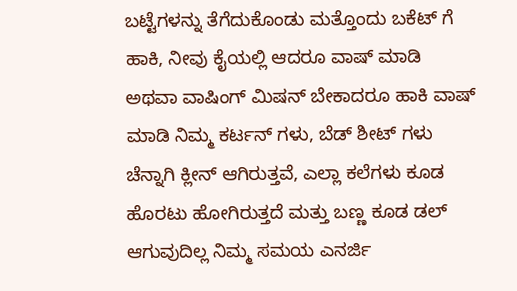ಬಟ್ಟೆಗಳನ್ನು ತೆಗೆದುಕೊಂಡು ಮತ್ತೊಂದು ಬಕೆಟ್ ಗೆ ಹಾಕಿ, ನೀವು ಕೈಯಲ್ಲಿ ಆದರೂ ವಾಷ್ ಮಾಡಿ ಅಥವಾ ವಾಷಿಂಗ್ ಮಿಷನ್ ಬೇಕಾದರೂ ಹಾಕಿ ವಾಷ್ ಮಾಡಿ ನಿಮ್ಮ ಕರ್ಟನ್ ಗಳು, ಬೆಡ್ ಶೀಟ್ ಗಳು ಚೆನ್ನಾಗಿ ಕ್ಲೀನ್ ಆಗಿರುತ್ತವೆ, ಎಲ್ಲಾ ಕಲೆಗಳು ಕೂಡ ಹೊರಟು ಹೋಗಿರುತ್ತದೆ ಮತ್ತು ಬಣ್ಣ ಕೂಡ ಡಲ್ ಆಗುವುದಿಲ್ಲ ನಿಮ್ಮ ಸಮಯ ಎನರ್ಜಿ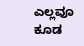ಎಲ್ಲವೂ ಕೂಡ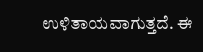ಉಳಿತಾಯವಾಗುತ್ತದೆ. ಈ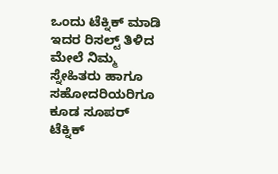ಒಂದು ಟೆಕ್ನಿಕ್ ಮಾಡಿ ಇದರ ರಿಸಲ್ಟ್ ತಿಳಿದ ಮೇಲೆ ನಿಮ್ಮ ಸ್ನೇಹಿತರು ಹಾಗೂ ಸಹೋದರಿಯರಿಗೂ ಕೂಡ ಸೂಪರ್ ಟೆಕ್ನಿಕ್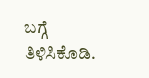ಬಗ್ಗೆ ತಿಳಿಸಿಕೊಡಿ.